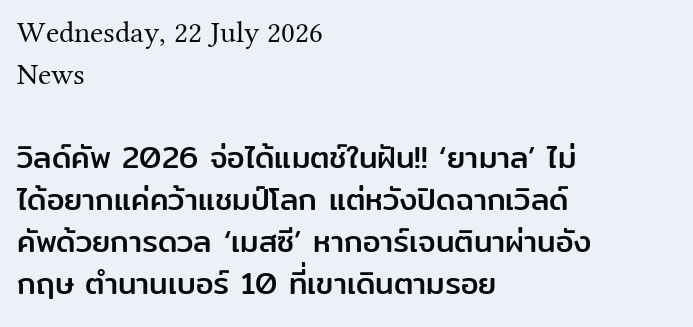Wednesday, 22 July 2026
News

วิลด์คัพ 2026 จ่อได้แมตช์ในฝัน!! ‘ยามาล’ ไม่ได้อยากแค่คว้าแชมป์โลก แต่หวังปิดฉากเวิลด์คัพด้วยการดวล ‘เมสซี’ หากอาร์เจนตินาผ่านอังกฤษ ตำนานเบอร์ 10 ที่เขาเดินตามรอย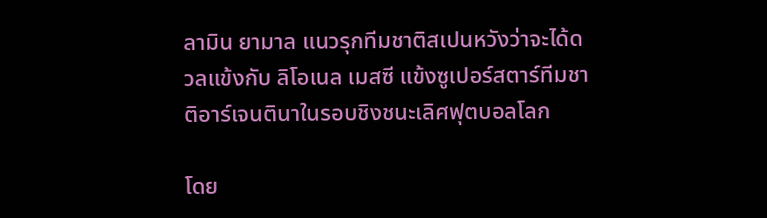ลามิน ยามาล แนวรุกทีมชาติสเปนหวังว่าจะได้ดวลแข้งกับ ลิโอเนล เมสซี แข้งซูเปอร์สตาร์ทีมชาติอาร์เจนตินาในรอบชิงชนะเลิศฟุตบอลโลก

โดย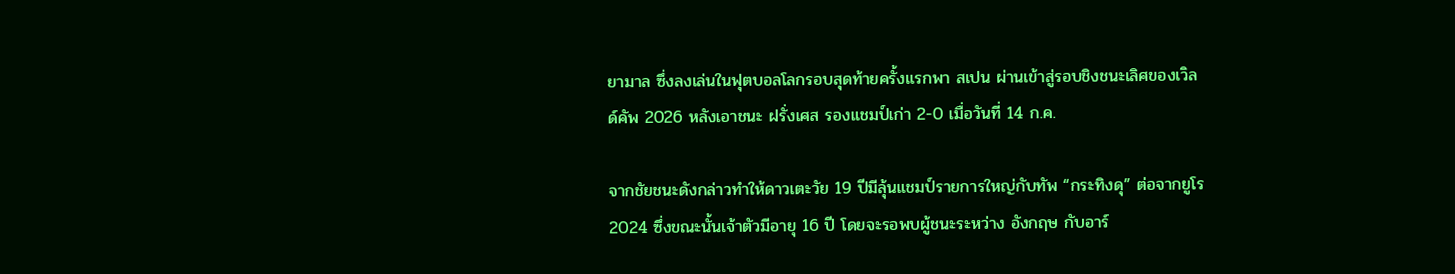ยามาล ซึ่งลงเล่นในฟุตบอลโลกรอบสุดท้ายครั้งแรกพา สเปน ผ่านเข้าสู่รอบชิงชนะเลิศของเวิลด์คัพ 2026 หลังเอาชนะ ฝรั่งเศส รองแชมป์เก่า 2-0 เมื่อวันที่ 14 ก.ค.

จากชัยชนะดังกล่าวทำให้ดาวเตะวัย 19 ปีมีลุ้นแชมป์รายการใหญ่กับทัพ “กระทิงดุ” ต่อจากยูโร 2024 ซึ่งขณะนั้นเจ้าตัวมีอายุ 16 ปี โดยจะรอพบผู้ชนะระหว่าง อังกฤษ กับอาร์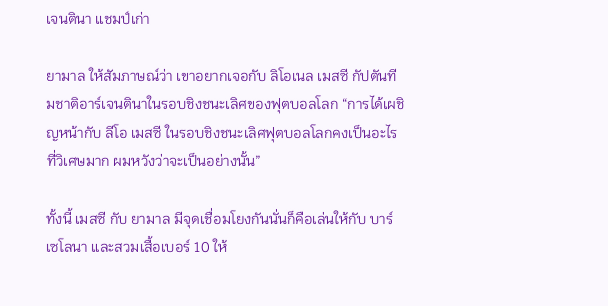เจนตินา แชมป์เก่า

ยามาล ให้สัมภาษณ์ว่า เขาอยากเจอกับ ลิโอเนล เมสซี กัปตันทีมชาติอาร์เจนตินาในรอบชิงชนะเลิศของฟุตบอลโลก “การได้เผชิญหน้ากับ ลีโอ เมสซี ในรอบชิงชนะเลิศฟุตบอลโลกคงเป็นอะไรที่วิเศษมาก ผมหวังว่าจะเป็นอย่างนั้น”

ทั้งนี้ เมสซี กับ ยามาล มีจุดเชื่อมโยงกันนั่นก็คือเล่นให้กับ บาร์เซโลนา และสวมเสื้อเบอร์ 10 ให้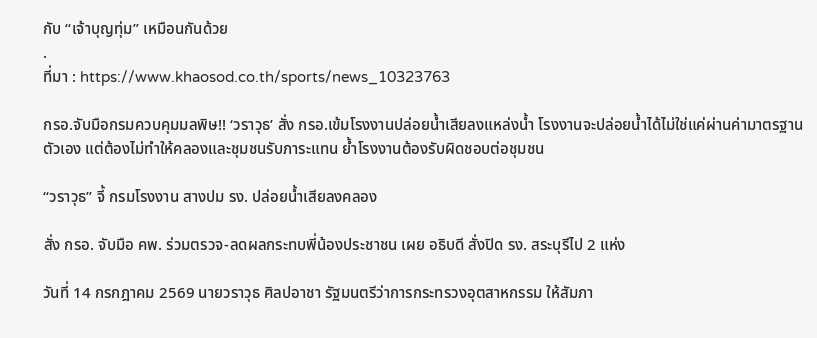กับ “เจ้าบุญทุ่ม” เหมือนกันด้วย
.
ที่มา : https://www.khaosod.co.th/sports/news_10323763

กรอ.จับมือกรมควบคุมมลพิษ!! ‘วราวุธ’ สั่ง กรอ.เข้มโรงงานปล่อยน้ำเสียลงแหล่งน้ำ โรงงานจะปล่อยน้ำได้ไม่ใช่แค่ผ่านค่ามาตรฐานตัวเอง แต่ต้องไม่ทำให้คลองและชุมชนรับภาระแทน ย้ำโรงงานต้องรับผิดชอบต่อชุมชน

“วราวุธ” จี้ กรมโรงงาน สางปม รง. ปล่อยน้ำเสียลงคลอง

สั่ง กรอ. จับมือ คพ. ร่วมตรวจ-ลดผลกระทบพี่น้องประชาชน เผย อธิบดี สั่งปิด รง. สระบุรีไป 2 แห่ง

วันที่ 14 กรกฎาคม 2569 นายวราวุธ ศิลปอาชา รัฐมนตรีว่าการกระทรวงอุตสาหกรรม ให้สัมภา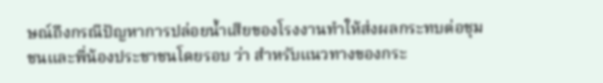ษณ์ถึงกรณีปัญหาการปล่อยน้ำเสียของโรงงานทำให้ส่งผลกระทบต่อชุมชนและพี่น้องประชาชนโดยรอบ ว่า สำหรับแนวทางของกระ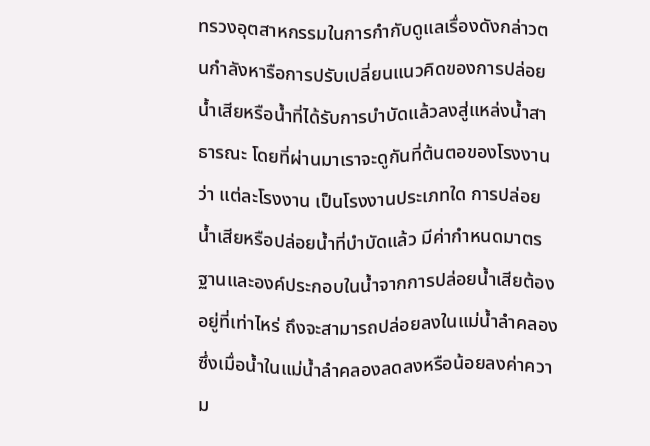ทรวงอุตสาหกรรมในการกำกับดูแลเรื่องดังกล่าวตนกำลังหารือการปรับเปลี่ยนแนวคิดของการปล่อยน้ำเสียหรือน้ำที่ได้รับการบำบัดแล้วลงสู่แหล่งน้ำสาธารณะ โดยที่ผ่านมาเราจะดูกันที่ต้นตอของโรงงานว่า แต่ละโรงงาน เป็นโรงงานประเภทใด การปล่อยน้ำเสียหรือปล่อยน้ำที่บำบัดแล้ว มีค่ากำหนดมาตรฐานและองค์ประกอบในน้ำจากการปล่อยน้ำเสียต้องอยู่ที่เท่าไหร่ ถึงจะสามารถปล่อยลงในแม่น้ำลำคลอง ซึ่งเมื่อน้ำในแม่น้ำลำคลองลดลงหรือน้อยลงค่าความ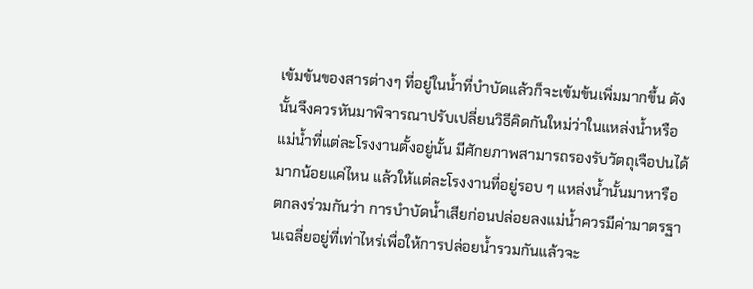เข้มข้นของสารต่างๆ ที่อยู่ในน้ำที่บำบัดแล้วก็จะเข้มข้นเพิ่มมากขึ้น ดังนั้นจึงควรหันมาพิจารณาปรับเปลี่ยนวิธีคิดกันใหม่ว่าในแหล่งน้ำหรือแม่น้ำที่แต่ละโรงงานตั้งอยู่นั้น มีศักยภาพสามารถรองรับวัตถุเจือปนได้มากน้อยแค่ไหน แล้วให้แต่ละโรงงานที่อยู่รอบ ๆ แหล่งน้ำนั้นมาหารือ ตกลงร่วมกันว่า การบำบัดน้ำเสียก่อนปล่อยลงแม่น้ำควรมีค่ามาตรฐานเฉลี่ยอยู่ที่เท่าไหร่เพื่อให้การปล่อยน้ำรวมกันแล้วจะ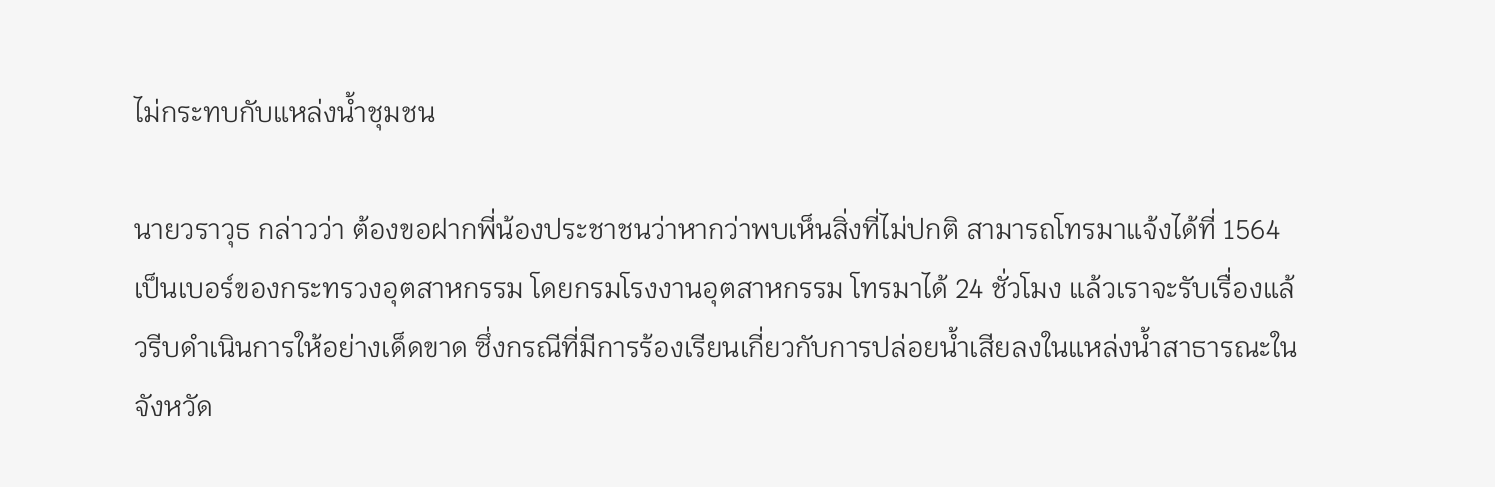ไม่กระทบกับแหล่งน้ำชุมชน

นายวราวุธ กล่าวว่า ต้องขอฝากพี่น้องประชาชนว่าหากว่าพบเห็นสิ่งที่ไม่ปกติ สามารถโทรมาแจ้งได้ที่ 1564 เป็นเบอร์ของกระทรวงอุตสาหกรรม โดยกรมโรงงานอุตสาหกรรม โทรมาได้ 24 ชั่วโมง แล้วเราจะรับเรื่องแล้วรีบดำเนินการให้อย่างเด็ดขาด ซึ่งกรณีที่มีการร้องเรียนเกี่ยวกับการปล่อยน้ำเสียลงในแหล่งน้ำสาธารณะในจังหวัด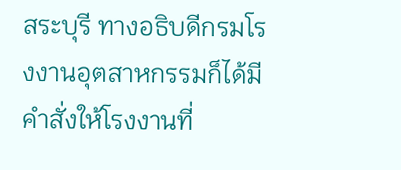สระบุรี ทางอธิบดีกรมโรงงานอุตสาหกรรมก็ได้มีคำสั่งให้โรงงานที่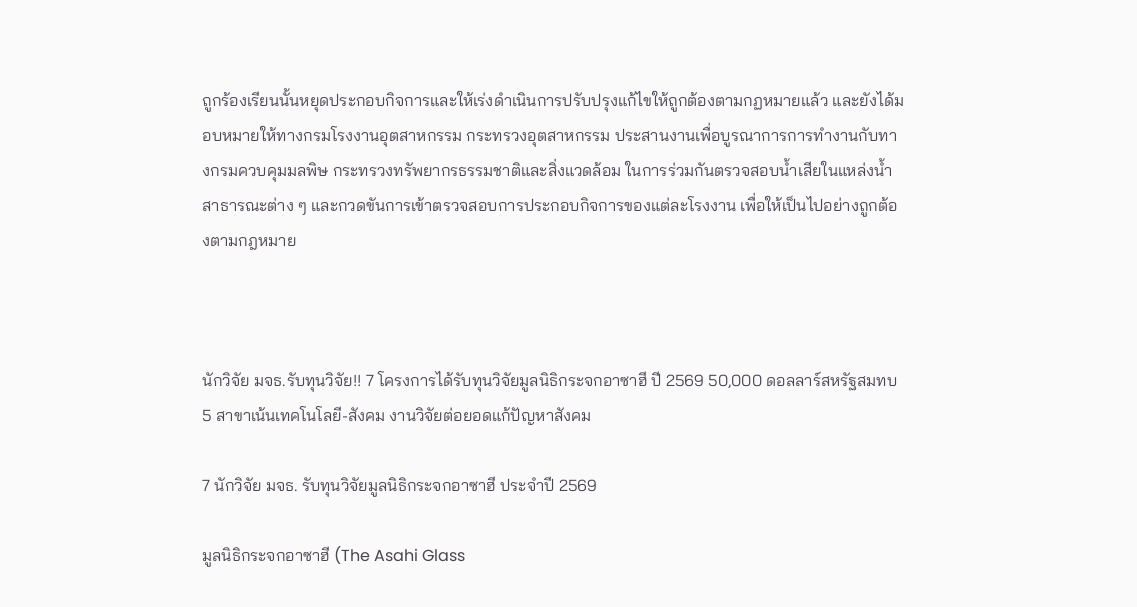ถูกร้องเรียนนั้นหยุดประกอบกิจการและให้เร่งดำเนินการปรับปรุงแก้ไขให้ถูกต้องตามกฏหมายแล้ว และยังได้มอบหมายให้ทางกรมโรงงานอุตสาหกรรม กระทรวงอุตสาหกรรม ประสานงานเพื่อบูรณาการการทำงานกับทางกรมควบคุมมลพิษ กระทรวงทรัพยากรธรรมชาติและสิ่งแวดล้อม ในการร่วมกันตรวจสอบน้ำเสียในแหล่งน้ำสาธารณะต่าง ๆ และกวดขันการเข้าตรวจสอบการประกอบกิจการของแต่ละโรงงาน เพื่อให้เป็นไปอย่างถูกต้องตามกฎหมาย



นักวิจัย มจธ.รับทุนวิจัย!! 7 โครงการได้รับทุนวิจัยมูลนิธิกระจกอาซาฮี ปี 2569 50,000 ดอลลาร์สหรัฐสมทบ 5 สาขาเน้นเทคโนโลยี-สังคม งานวิจัยต่อยอดแก้ปัญหาสังคม

7 นักวิจัย มจธ. รับทุนวิจัยมูลนิธิกระจกอาซาฮี ประจำปี 2569

มูลนิธิกระจกอาซาฮี (The Asahi Glass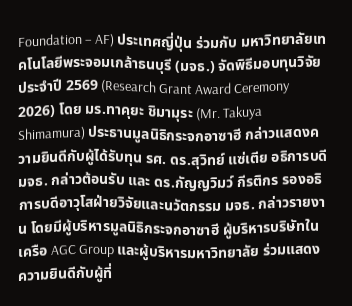Foundation – AF) ประเทศญี่ปุ่น ร่วมกับ มหาวิทยาลัยเทคโนโลยีพระจอมเกล้าธนบุรี (มจธ.) จัดพิธีมอบทุนวิจัยประจำปี 2569 (Research Grant Award Ceremony 2026) โดย มร.ทาคุยะ ชิมามุระ (Mr. Takuya Shimamura) ประธานมูลนิธิกระจกอาซาฮี กล่าวแสดงความยินดีกับผู้ได้รับทุน รศ. ดร.สุวิทย์ แซ่เตีย อธิการบดี มจธ. กล่าวต้อนรับ และ ดร.กัญญวิมว์ กีรติกร รองอธิการบดีอาวุโสฝ่ายวิจัยและนวัตกรรม มจธ. กล่าวรายงาน โดยมีผู้บริหารมูลนิธิกระจกอาซาฮี ผู้บริหารบริษัทในเครือ AGC Group และผู้บริหารมหาวิทยาลัย ร่วมแสดงความยินดีกับผู้ที่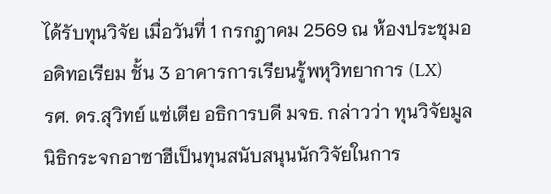ได้รับทุนวิจัย เมื่อวันที่ 1 กรกฎาคม 2569 ณ ห้องประชุมออดิทอเรียม ชั้น 3 อาคารการเรียนรู้พหุวิทยาการ (LX)
รศ. ดร.สุวิทย์ แซ่เตีย อธิการบดี มจธ. กล่าวว่า ทุนวิจัยมูลนิธิกระจกอาซาฮีเป็นทุนสนับสนุนนักวิจัยในการ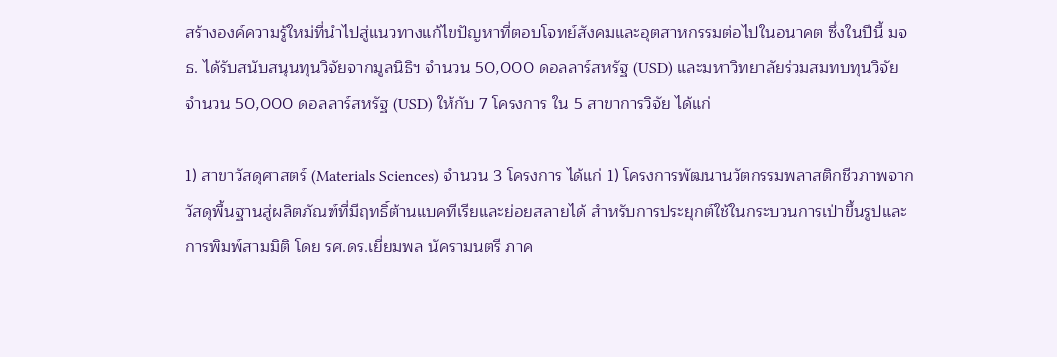สร้างองค์ความรู้ใหม่ที่นำไปสู่แนวทางแก้ไขปัญหาที่ตอบโจทย์สังคมและอุตสาหกรรมต่อไปในอนาคต ซึ่งในปีนี้ มจธ. ได้รับสนับสนุนทุนวิจัยจากมูลนิธิฯ จำนวน 50,000 ดอลลาร์สหรัฐ (USD) และมหาวิทยาลัยร่วมสมทบทุนวิจัย จำนวน 50,000 ดอลลาร์สหรัฐ (USD) ให้กับ 7 โครงการ ใน 5 สาขาการวิจัย ได้แก่

1) สาขาวัสดุศาสตร์ (Materials Sciences) จำนวน 3 โครงการ ได้แก่ 1) โครงการพัฒนานวัตกรรมพลาสติกชีวภาพจากวัสดุพื้นฐานสู่ผลิตภัณฑ์ที่มีฤทธิ์ต้านแบคทีเรียและย่อยสลายได้ สำหรับการประยุกต์ใช้ในกระบวนการเป่าขึ้นรูปและการพิมพ์สามมิติ โดย รศ.ดร.เยี่ยมพล นัครามนตรี ภาค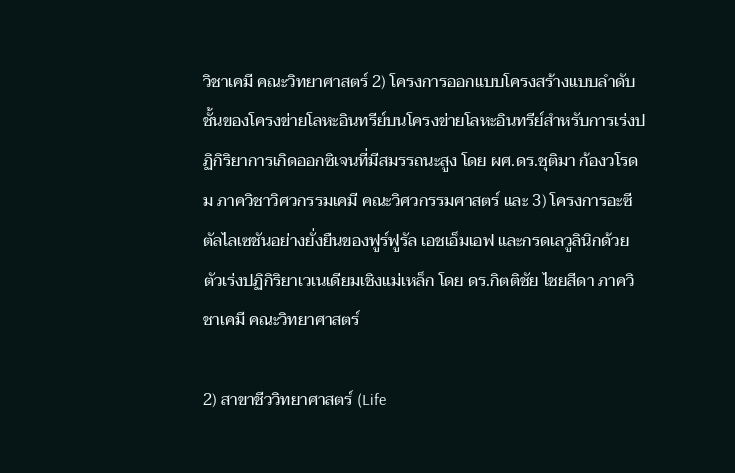วิชาเคมี คณะวิทยาศาสตร์ 2) โครงการออกแบบโครงสร้างแบบลำดับชั้นของโครงข่ายโลหะอินทรีย์บนโครงข่ายโลหะอินทรีย์สำหรับการเร่งปฏิกิริยาการเกิดออกซิเจนที่มีสมรรถนะสูง โดย ผศ.ดร.ชุติมา ก้องวโรดม ภาควิชาวิศวกรรมเคมี คณะวิศวกรรมศาสตร์ และ 3) โครงการอะซีตัลไลเซชันอย่างยั่งยืนของฟูร์ฟูรัล เอชเอ็มเอฟ และกรดเลวูลินิกด้วยตัวเร่งปฏิกิริยาเวเนเดียมเชิงแม่เหล็ก โดย ดร.กิตติชัย ไชยสีดา ภาควิชาเคมี คณะวิทยาศาสตร์

2) สาขาชีววิทยาศาสตร์ (Life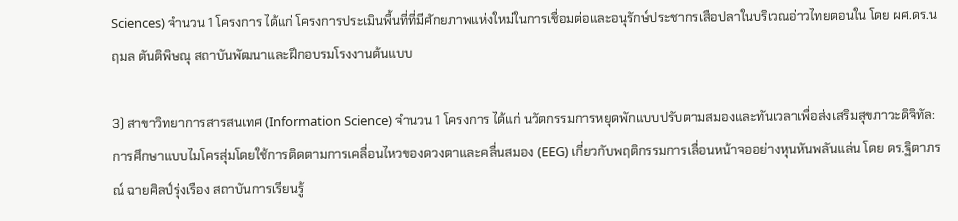Sciences) จำนวน 1 โครงการ ได้แก่ โครงการประเมินพื้นที่ที่มีศักยภาพแห่งใหม่ในการเชื่อมต่อและอนุรักษ์ประชากรเสือปลาในบริเวณอ่าวไทยตอนใน โดย ผศ.ดร.นฤมล ตันติพิษณุ สถาบันพัฒนาและฝึกอบรมโรงงานต้นแบบ

3) สาขาวิทยาการสารสนเทศ (Information Science) จำนวน 1 โครงการ ได้แก่ นวัตกรรมการหยุดพักแบบปรับตามสมองและทันเวลาเพื่อส่งเสริมสุขภาวะดิจิทัล: การศึกษาแบบไมโครสุ่มโดยใช้การติดตามการเคลื่อนไหวของดวงตาและคลื่นสมอง (EEG) เกี่ยวกับพฤติกรรมการเลื่อนหน้าจออย่างหุนหันพลันแล่น โดย ดร.ฐิตาภรณ์ ฉายศิลป์รุ่งเรือง สถาบันการเรียนรู้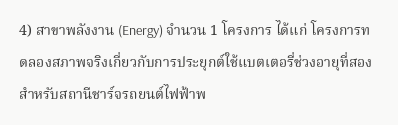4) สาขาพลังงาน (Energy) จำนวน 1 โครงการ ได้แก่ โครงการทดลองสภาพจริงเกี่ยวกับการประยุกต์ใช้แบตเตอรี่ช่วงอายุที่สองสำหรับสถานีชาร์จรถยนต์ไฟฟ้าพ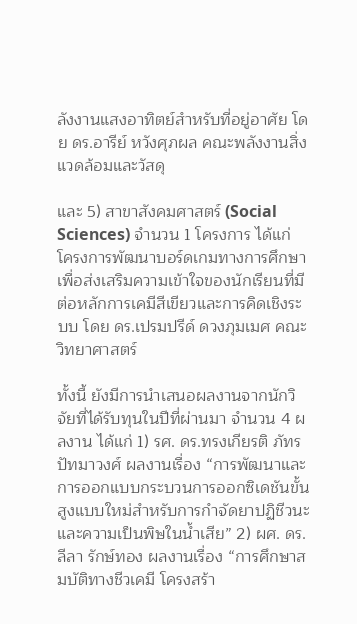ลังงานแสงอาทิตย์สำหรับที่อยู่อาศัย โดย ดร.อารีย์ หวังศุภผล คณะพลังงานสิ่งแวดล้อมและวัสดุ

และ 5) สาขาสังคมศาสตร์ (Social Sciences) จำนวน 1 โครงการ ได้แก่ โครงการพัฒนาบอร์ดเกมทางการศึกษาเพื่อส่งเสริมความเข้าใจของนักเรียนที่มีต่อหลักการเคมีสีเขียวและการคิดเชิงระบบ โดย ดร.เปรมปรีด์ ดวงภุมเมศ คณะวิทยาศาสตร์

ทั้งนี้ ยังมีการนำเสนอผลงานจากนักวิจัยที่ได้รับทุนในปีที่ผ่านมา จำนวน 4 ผลงาน ได้แก่ 1) รศ. ดร.ทรงเกียรติ ภัทรปัทมาวงศ์ ผลงานเรื่อง “การพัฒนาและการออกแบบกระบวนการออกซิเดชันขั้นสูงแบบใหม่สำหรับการกำจัดยาปฏิชีวนะและความเป็นพิษในน้ำเสีย” 2) ผศ. ดร.ลีลา รักษ์ทอง ผลงานเรื่อง “การศึกษาสมบัติทางชีวเคมี โครงสร้า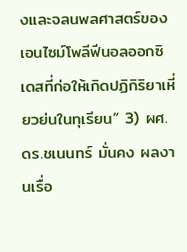งและจลนพลศาสตร์ของเอนไซม์โพลีฟีนอลออกซิเดสที่ก่อให้เกิดปฏิกิริยาเหี่ยวย่นในทุเรียน” 3) ผศ. ดร.ชเนนทร์ มั่นคง ผลงานเรื่อ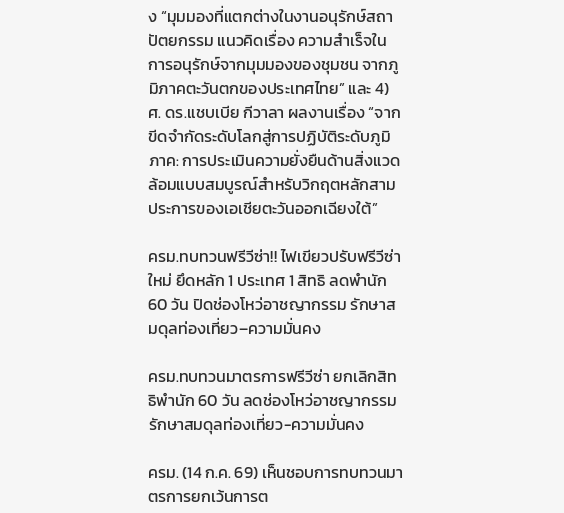ง “มุมมองที่แตกต่างในงานอนุรักษ์สถาปัตยกรรม แนวคิดเรื่อง ความสำเร็จในการอนุรักษ์จากมุมมองของชุมชน จากภูมิภาคตะวันตกของประเทศไทย” และ 4) ศ. ดร.แชบเบีย กีวาลา ผลงานเรื่อง “จากขีดจำกัดระดับโลกสู่การปฏิบัติระดับภูมิภาค: การประเมินความยั่งยืนด้านสิ่งแวดล้อมแบบสมบูรณ์สำหรับวิกฤตหลักสามประการของเอเชียตะวันออกเฉียงใต้”

ครม.ทบทวนฟรีวีซ่า!! ไฟเขียวปรับฟรีวีซ่าใหม่ ยึดหลัก 1 ประเทศ 1 สิทธิ ลดพำนัก 60 วัน ปิดช่องโหว่อาชญากรรม รักษาสมดุลท่องเที่ยว–ความมั่นคง

ครม.ทบทวนมาตรการฟรีวีซ่า ยกเลิกสิทธิพำนัก 60 วัน ลดช่องโหว่อาชญากรรม รักษาสมดุลท่องเที่ยว-ความมั่นคง

ครม. (14 ก.ค. 69) เห็นชอบการทบทวนมาตรการยกเว้นการต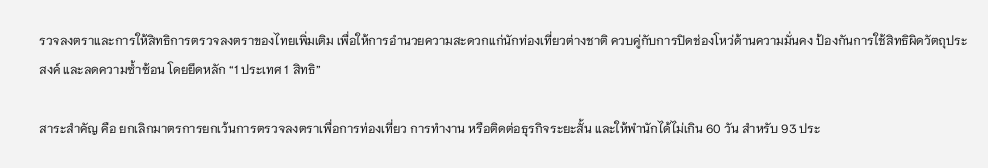รวจลงตราและการให้สิทธิการตรวจลงตราของไทยเพิ่มเติม เพื่อให้การอำนวยความสะดวกแก่นักท่องเที่ยวต่างชาติ ควบคู่กับการปิดช่องโหว่ด้านความมั่นคง ป้องกันการใช้สิทธิผิดวัตถุประสงค์ และลดความซ้ำซ้อน โดยยึดหลัก “1 ประเทศ 1 สิทธิ”

สาระสำคัญ คือ ยกเลิกมาตรการยกเว้นการตรวจลงตราเพื่อการท่องเที่ยว การทำงาน หรือติดต่อธุรกิจระยะสั้น และให้พำนักได้ไม่เกิน 60 วัน สำหรับ 93 ประ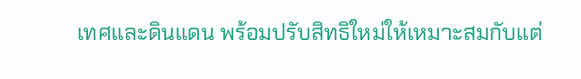เทศและดินแดน พร้อมปรับสิทธิใหม่ให้เหมาะสมกับแต่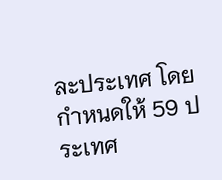ละประเทศ โดยกำหนดให้ 59 ประเทศ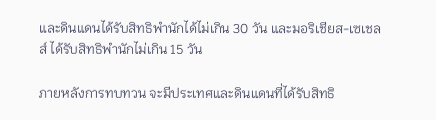และดินแดนได้รับสิทธิพำนักได้ไม่เกิน 30 วัน และมอริเชียส-เซเชลส์ ได้รับสิทธิพำนักไม่เกิน 15 วัน

ภายหลังการทบทวน จะมีประเทศและดินแดนที่ได้รับสิทธิ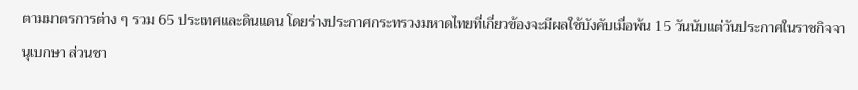ตามมาตรการต่าง ๆ รวม 65 ประเทศและดินแดน โดยร่างประกาศกระทรวงมหาดไทยที่เกี่ยวข้องจะมีผลใช้บังคับเมื่อพ้น 15 วันนับแต่วันประกาศในราชกิจจานุเบกษา ส่วนชา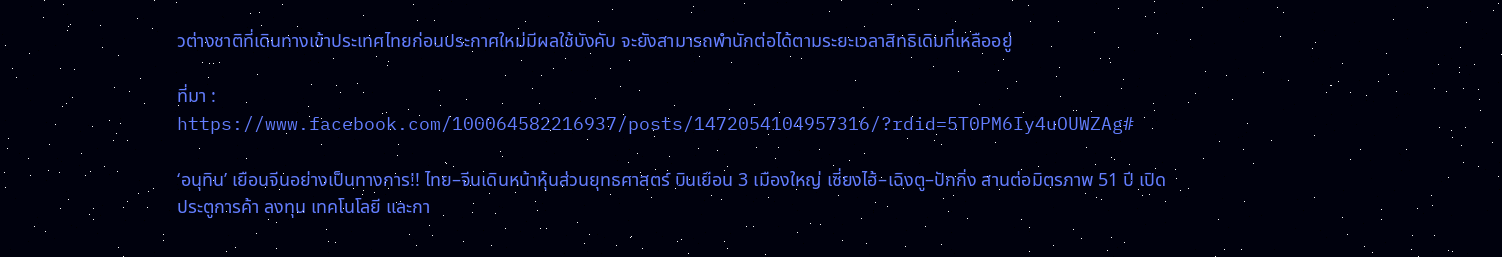วต่างชาติที่เดินทางเข้าประเทศไทยก่อนประกาศใหม่มีผลใช้บังคับ จะยังสามารถพำนักต่อได้ตามระยะเวลาสิทธิเดิมที่เหลืออยู่

ที่มา : https://www.facebook.com/100064582216937/posts/1472054104957316/?rdid=5T0PM6Iy4uOUWZAg#

‘อนุทิน’ เยือนจีนอย่างเป็นทางการ!! ไทย–จีนเดินหน้าหุ้นส่วนยุทธศาสตร์ บินเยือน 3 เมืองใหญ่ เซี่ยงไฮ้–เฉิงตู–ปักกิ่ง สานต่อมิตรภาพ 51 ปี เปิดประตูการค้า ลงทุน เทคโนโลยี และกา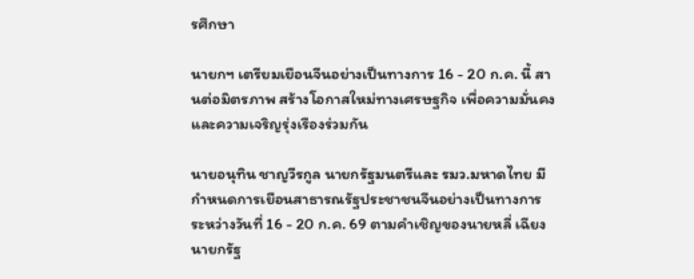รศึกษา

นายกฯ เตรียมเยือนจีนอย่างเป็นทางการ 16 - 20 ก.ค. นี้ สานต่อมิตรภาพ สร้างโอกาสใหม่ทางเศรษฐกิจ เพื่อความมั่นคงและความเจริญรุ่งเรืองร่วมกัน

นายอนุทิน ชาญวีรกูล นายกรัฐมนตรีและ รมว.มหาดไทย มีกำหนดการเยือนสาธารณรัฐประชาชนจีนอย่างเป็นทางการ ระหว่างวันที่ 16 - 20 ก.ค. 69 ตามคำเชิญของนายหลี่ เฉียง นายกรัฐ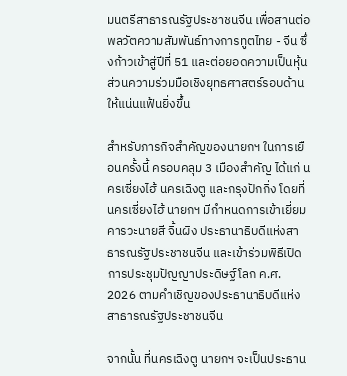มนตรีสาธารณรัฐประชาชนจีน เพื่อสานต่อพลวัตความสัมพันธ์ทางการทูตไทย - จีน ซึ่งก้าวเข้าสู่ปีที่ 51 และต่อยอดความเป็นหุ้นส่วนความร่วมมือเชิงยุทธศาสตร์รอบด้านให้แน่นแฟ้นยิ่งขึ้น

สำหรับภารกิจสำคัญของนายกฯ ในการเยือนครั้งนี้ ครอบคลุม 3 เมืองสำคัญ ได้แก่ นครเซี่ยงไฮ้ นครเฉิงตู และกรุงปักกิ่ง โดยที่นครเซี่ยงไฮ้ นายกฯ มีกำหนดการเข้าเยี่ยมคารวะนายสี จิ้นผิง ประธานาธิบดีแห่งสาธารณรัฐประชาชนจีน และเข้าร่วมพิธีเปิดการประชุมปัญญาประดิษฐ์โลก ค.ศ. 2026 ตามคำเชิญของประธานาธิบดีแห่งสาธารณรัฐประชาชนจีน

จากนั้น ที่นครเฉิงตู นายกฯ จะเป็นประธาน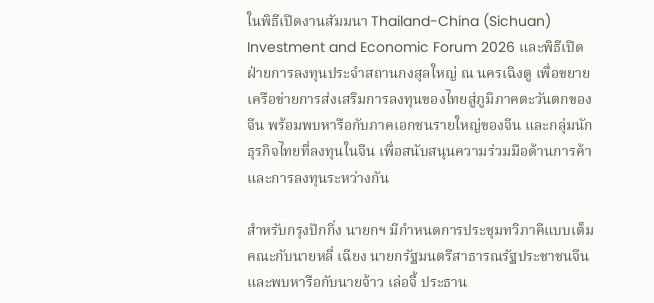ในพิธีเปิดงานสัมมนา Thailand-China (Sichuan) Investment and Economic Forum 2026 และพิธีเปิดฝ่ายการลงทุนประจำสถานกงสุลใหญ่ ณ นครเฉิงตู เพื่อขยายเครือข่ายการส่งเสริมการลงทุนของไทยสู่ภูมิภาคตะวันตกของจีน พร้อมพบหารือกับภาคเอกชนรายใหญ่ของจีน และกลุ่มนักธุรกิจไทยที่ลงทุนในจีน เพื่อสนับสนุนความร่วมมือด้านการค้าและการลงทุนระหว่างกัน

สำหรับกรุงปักกิ่ง นายกฯ มีกำหนดการประชุมทวิภาคีแบบเต็มคณะกับนายหลี่ เฉียง นายกรัฐมนตรีสาธารณรัฐประชาชนจีน และพบหารือกับนายจ้าว เล่อจี้ ประธาน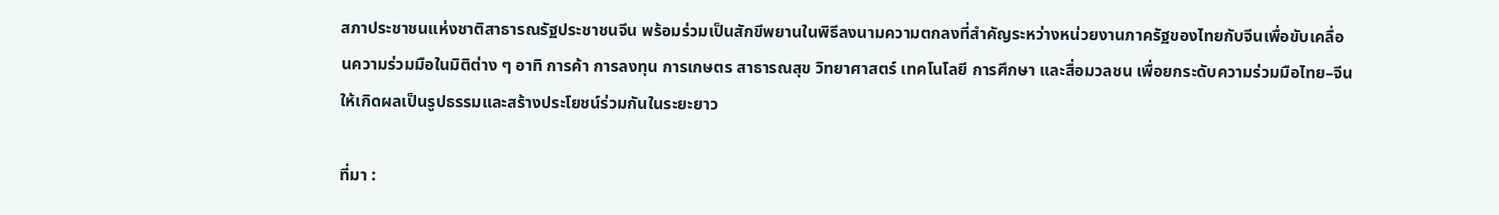สภาประชาชนแห่งชาติสาธารณรัฐประชาชนจีน พร้อมร่วมเป็นสักขีพยานในพิธีลงนามความตกลงที่สำคัญระหว่างหน่วยงานภาครัฐของไทยกับจีนเพื่อขับเคลื่อนความร่วมมือในมิติต่าง ๆ อาทิ การค้า การลงทุน การเกษตร สาธารณสุข วิทยาศาสตร์ เทคโนโลยี การศึกษา และสื่อมวลชน เพื่อยกระดับความร่วมมือไทย–จีนให้เกิดผลเป็นรูปธรรมและสร้างประโยชน์ร่วมกันในระยะยาว

ที่มา :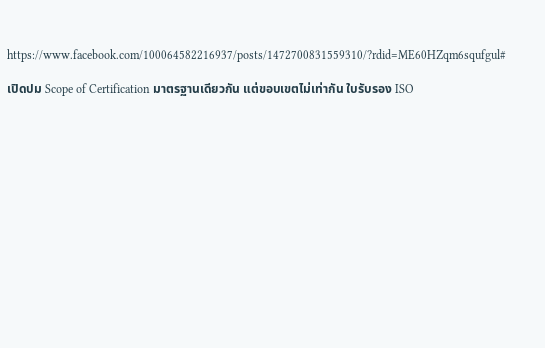https://www.facebook.com/100064582216937/posts/1472700831559310/?rdid=ME60HZqm6squfgul#

เปิดปม Scope of Certification มาตรฐานเดียวกัน แต่ขอบเขตไม่เท่ากัน ใบรับรอง ISO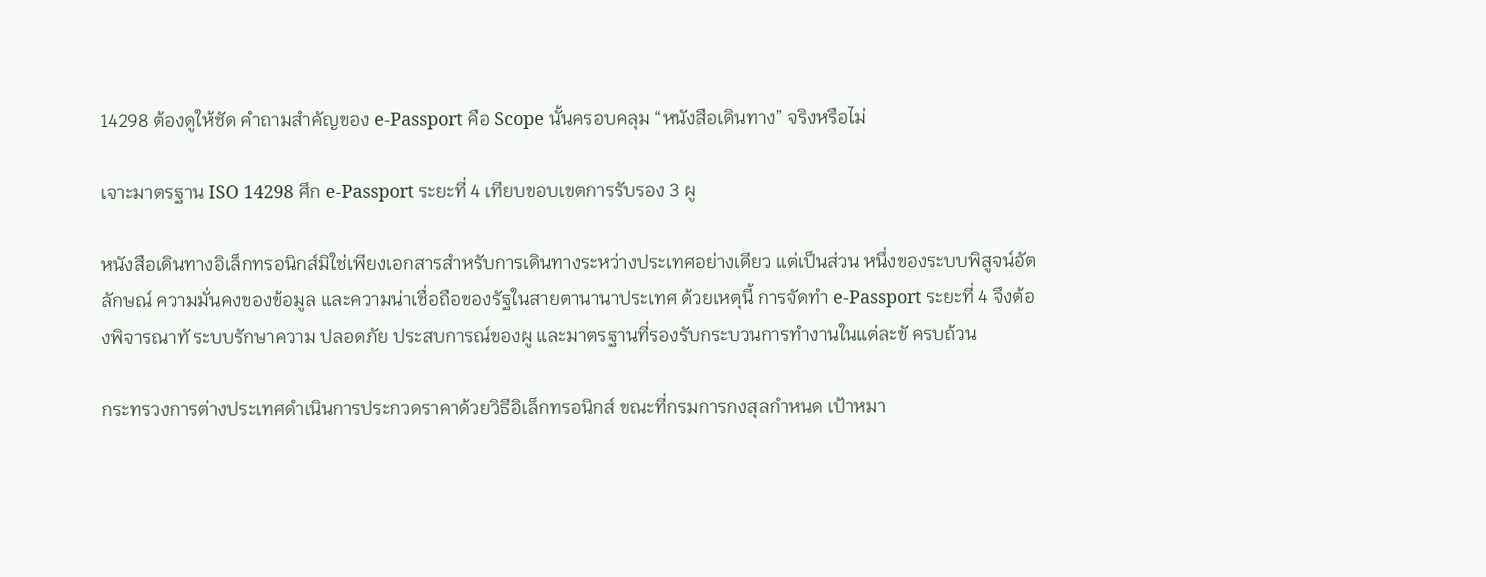14298 ต้องดูให้ชัด คำถามสำคัญของ e-Passport คือ Scope นั้นครอบคลุม “หนังสือเดินทาง” จริงหรือไม่

เจาะมาตรฐาน ISO 14298 ศึก e-Passport ระยะที่ 4 เทียบขอบเขตการรับรอง 3 ผู

หนังสือเดินทางอิเล็กทรอนิกส์มิใช่เพียงเอกสารสําหรับการเดินทางระหว่างประเทศอย่างเดียว แต่เป็นส่วน หนึ่งของระบบพิสูจน์อัตลักษณ์ ความมั่นคงของข้อมูล และความน่าเชื่อถือของรัฐในสายตานานาประเทศ ด้วยเหตุนี้ การจัดทํา e-Passport ระยะที่ 4 จึงต้องพิจารณาทั ระบบรักษาความ ปลอดภัย ประสบการณ์ของผู และมาตรฐานที่รองรับกระบวนการทํางานในแต่ละขั ครบถ้วน

กระทรวงการต่างประเทศดําเนินการประกวดราคาด้วยวิธีอิเล็กทรอนิกส์ ขณะที่กรมการกงสุลกําหนด เป้าหมา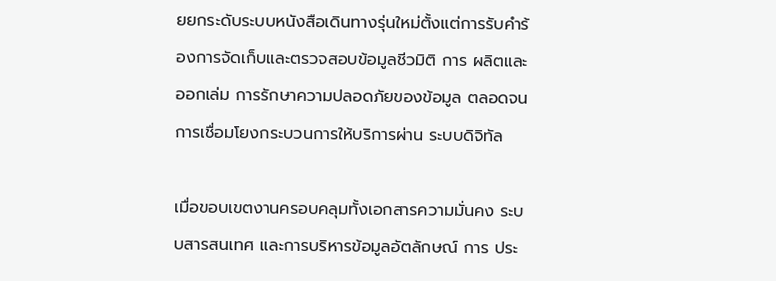ยยกระดับระบบหนังสือเดินทางรุ่นใหม่ตั้งแต่การรับคําร้องการจัดเก็บและตรวจสอบข้อมูลชีวมิติ การ ผลิตและออกเล่ม การรักษาความปลอดภัยของข้อมูล ตลอดจนการเชื่อมโยงกระบวนการให้บริการผ่าน ระบบดิจิทัล

เมื่อขอบเขตงานครอบคลุมทั้งเอกสารความมั่นคง ระบบสารสนเทศ และการบริหารข้อมูลอัตลักษณ์ การ ประ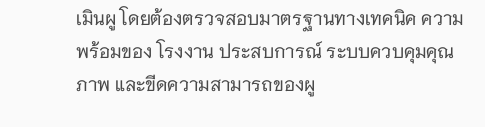เมินผู โดยต้องตรวจสอบมาตรฐานทางเทคนิค ความพร้อมของ โรงงาน ประสบการณ์ ระบบควบคุมคุณภาพ และขีดความสามารถของผู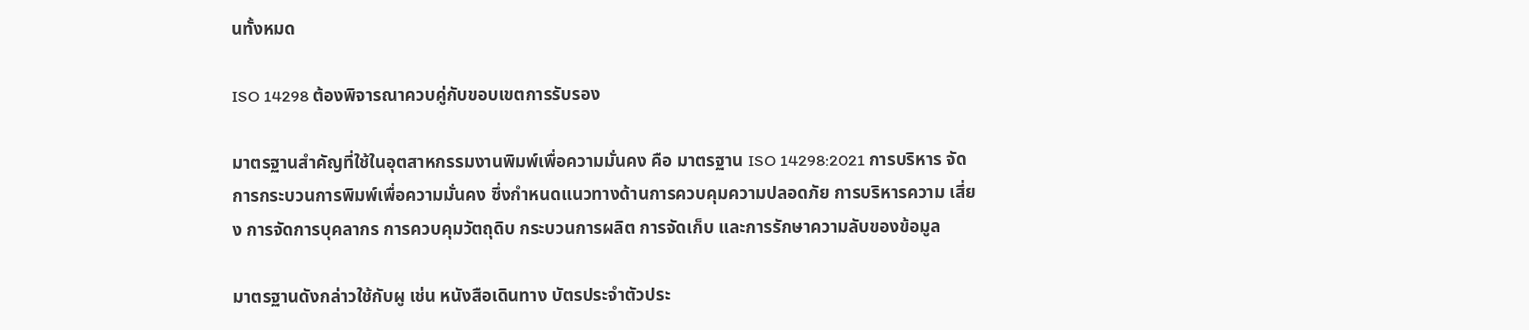นทั้งหมด

ISO 14298 ต้องพิจารณาควบคู่กับขอบเขตการรับรอง

มาตรฐานสําคัญที่ใช้ในอุตสาหกรรมงานพิมพ์เพื่อความมั่นคง คือ มาตรฐาน ISO 14298:2021 การบริหาร จัดการกระบวนการพิมพ์เพื่อความมั่นคง ซึ่งกําหนดแนวทางด้านการควบคุมความปลอดภัย การบริหารความ เสี่ยง การจัดการบุคลากร การควบคุมวัตถุดิบ กระบวนการผลิต การจัดเก็บ และการรักษาความลับของข้อมูล

มาตรฐานดังกล่าวใช้กับผู เช่น หนังสือเดินทาง บัตรประจําตัวประ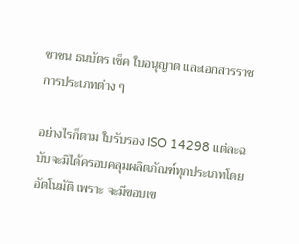ชาชน ธนบัตร เช็ค ใบอนุญาต และเอกสารราชการประเภทต่าง ๆ

อย่างไรก็ตาม ใบรับรอง ISO 14298 แต่ละฉบับจะมิได้ครอบคลุมผลิตภัณฑ์ทุกประเภทโดยอัตโนมัติ เพราะ จะมีขอบเข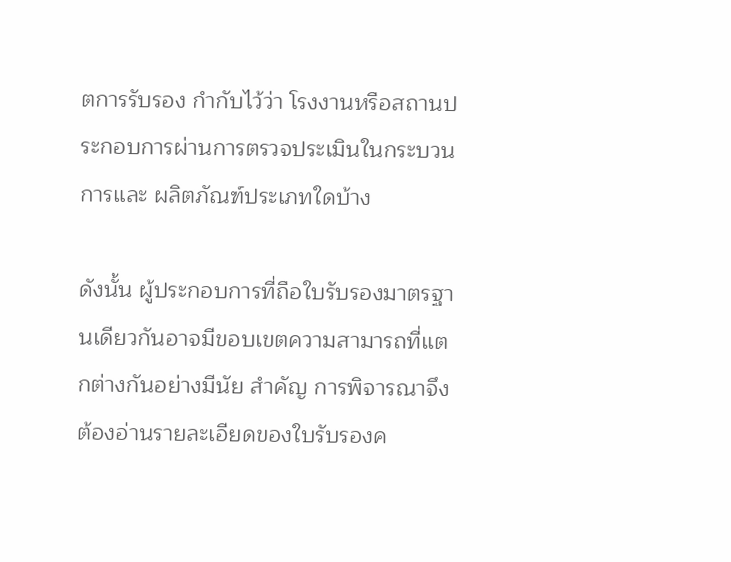ตการรับรอง กํากับไว้ว่า โรงงานหรือสถานประกอบการผ่านการตรวจประเมินในกระบวนการและ ผลิตภัณฑ์ประเภทใดบ้าง

ดังนั้น ผู้ประกอบการที่ถือใบรับรองมาตรฐานเดียวกันอาจมีขอบเขตความสามารถที่แตกต่างกันอย่างมีนัย สําคัญ การพิจารณาจึงต้องอ่านรายละเอียดของใบรับรองค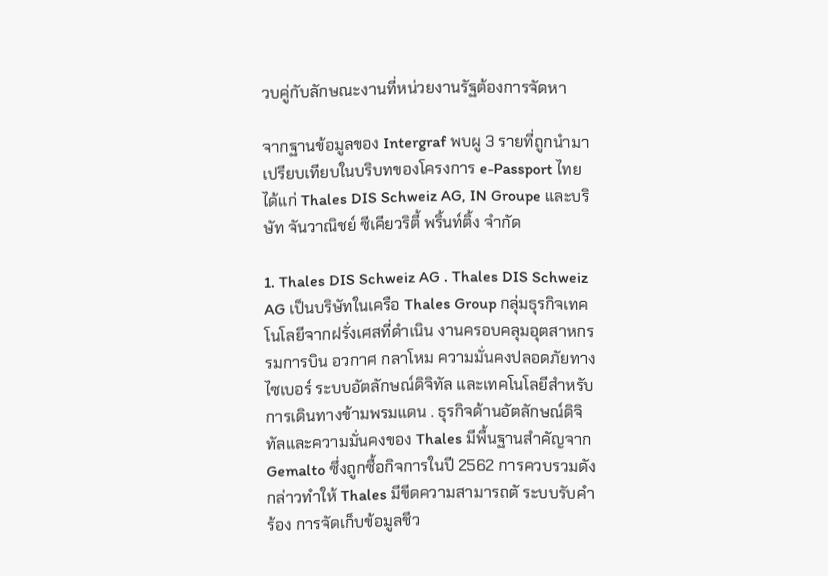วบคู่กับลักษณะงานที่หน่วยงานรัฐต้องการจัดหา

จากฐานข้อมูลของ Intergraf พบผู 3 รายที่ถูกนํามาเปรียบเทียบในบริบทของโครงการ e-Passport ไทย ได้แก่ Thales DIS Schweiz AG, IN Groupe และบริษัท จันวาณิชย์ ซีเคียวริตี้ พริ้นท์ติ้ง จํากัด

1. Thales DIS Schweiz AG . Thales DIS Schweiz AG เป็นบริษัทในเครือ Thales Group กลุ่มธุรกิจเทคโนโลยีจากฝรั่งเศสที่ดําเนิน งานครอบคลุมอุตสาหกรรมการบิน อวกาศ กลาโหม ความมั่นคงปลอดภัยทางไซเบอร์ ระบบอัตลักษณ์ดิจิทัล และเทคโนโลยีสําหรับการเดินทางข้ามพรมแดน . ธุรกิจด้านอัตลักษณ์ดิจิทัลและความมั่นคงของ Thales มีพื้นฐานสําคัญจาก Gemalto ซึ่งถูกซื้อกิจการในปี 2562 การควบรวมดังกล่าวทําให้ Thales มีขีดความสามารถตั ระบบรับคํา ร้อง การจัดเก็บข้อมูลชีว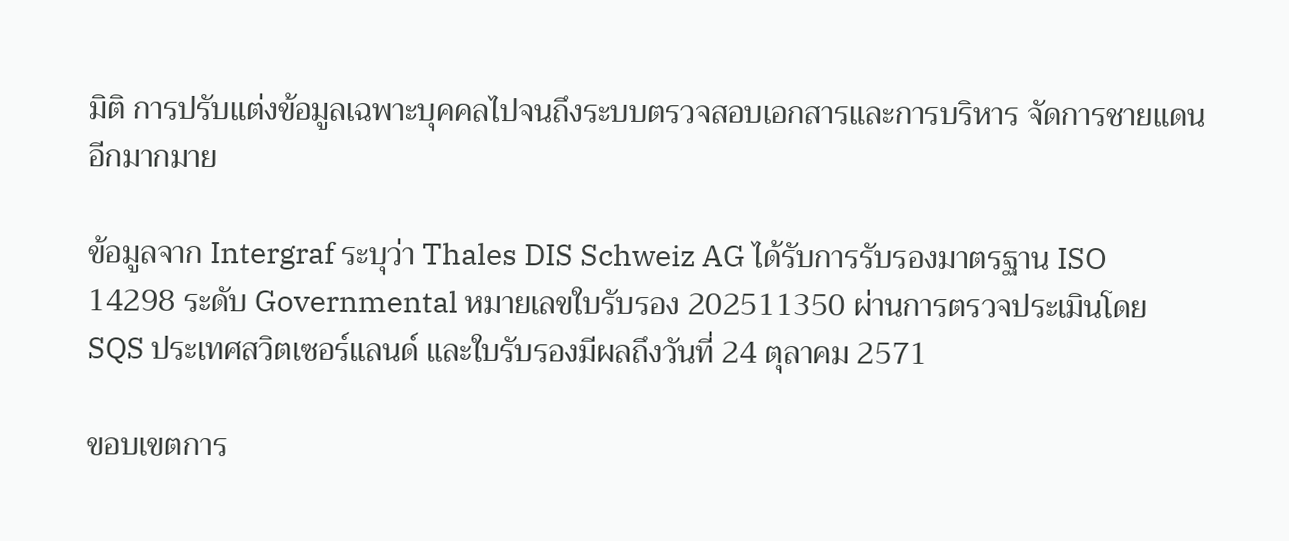มิติ การปรับแต่งข้อมูลเฉพาะบุคคลไปจนถึงระบบตรวจสอบเอกสารและการบริหาร จัดการชายแดนอีกมากมาย

ข้อมูลจาก Intergraf ระบุว่า Thales DIS Schweiz AG ได้รับการรับรองมาตรฐาน ISO 14298 ระดับ Governmental หมายเลขใบรับรอง 202511350 ผ่านการตรวจประเมินโดย SQS ประเทศสวิตเซอร์แลนด์ และใบรับรองมีผลถึงวันที่ 24 ตุลาคม 2571

ขอบเขตการ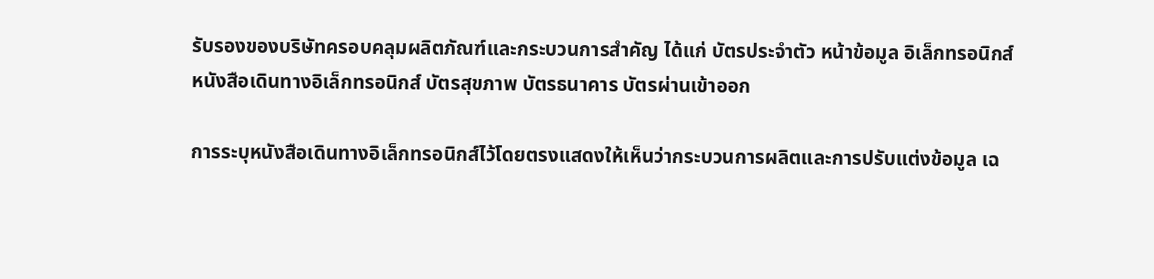รับรองของบริษัทครอบคลุมผลิตภัณฑ์และกระบวนการสําคัญ ได้แก่ บัตรประจําตัว หน้าข้อมูล อิเล็กทรอนิกส์ หนังสือเดินทางอิเล็กทรอนิกส์ บัตรสุขภาพ บัตรธนาคาร บัตรผ่านเข้าออก

การระบุหนังสือเดินทางอิเล็กทรอนิกส์ไว้โดยตรงแสดงให้เห็นว่ากระบวนการผลิตและการปรับแต่งข้อมูล เฉ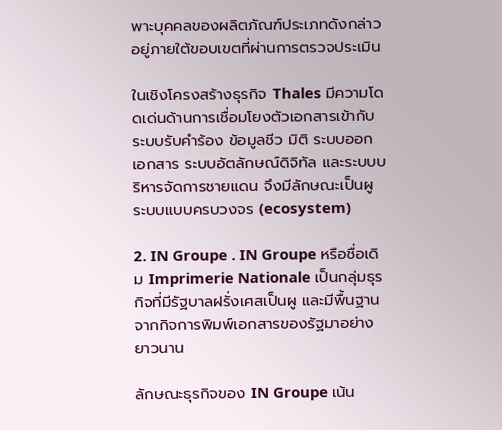พาะบุคคลของผลิตภัณฑ์ประเภทดังกล่าวอยู่ภายใต้ขอบเขตที่ผ่านการตรวจประเมิน

ในเชิงโครงสร้างธุรกิจ Thales มีความโดดเด่นด้านการเชื่อมโยงตัวเอกสารเข้ากับระบบรับคําร้อง ข้อมูลชีว มิติ ระบบออกเอกสาร ระบบอัตลักษณ์ดิจิทัล และระบบบริหารจัดการชายแดน จึงมีลักษณะเป็นผู ระบบแบบครบวงจร (ecosystem)

2. IN Groupe . IN Groupe หรือชื่อเดิม Imprimerie Nationale เป็นกลุ่มธุรกิจที่มีรัฐบาลฝรั่งเศสเป็นผู และมีพื้นฐาน จากกิจการพิมพ์เอกสารของรัฐมาอย่างยาวนาน

ลักษณะธุรกิจของ IN Groupe เน้น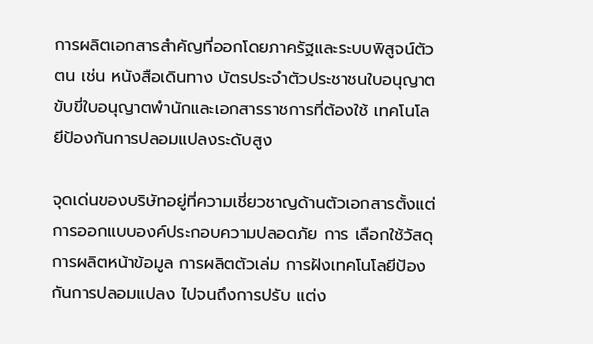การผลิตเอกสารสําคัญที่ออกโดยภาครัฐและระบบพิสูจน์ตัวตน เช่น หนังสือเดินทาง บัตรประจําตัวประชาชนใบอนุญาตขับขี่ใบอนุญาตพํานักและเอกสารราชการที่ต้องใช้ เทคโนโลยีป้องกันการปลอมแปลงระดับสูง

จุดเด่นของบริษัทอยู่ที่ความเชี่ยวชาญด้านตัวเอกสารตั้งแต่การออกแบบองค์ประกอบความปลอดภัย การ เลือกใช้วัสดุ การผลิตหน้าข้อมูล การผลิตตัวเล่ม การฝังเทคโนโลยีป้องกันการปลอมแปลง ไปจนถึงการปรับ แต่ง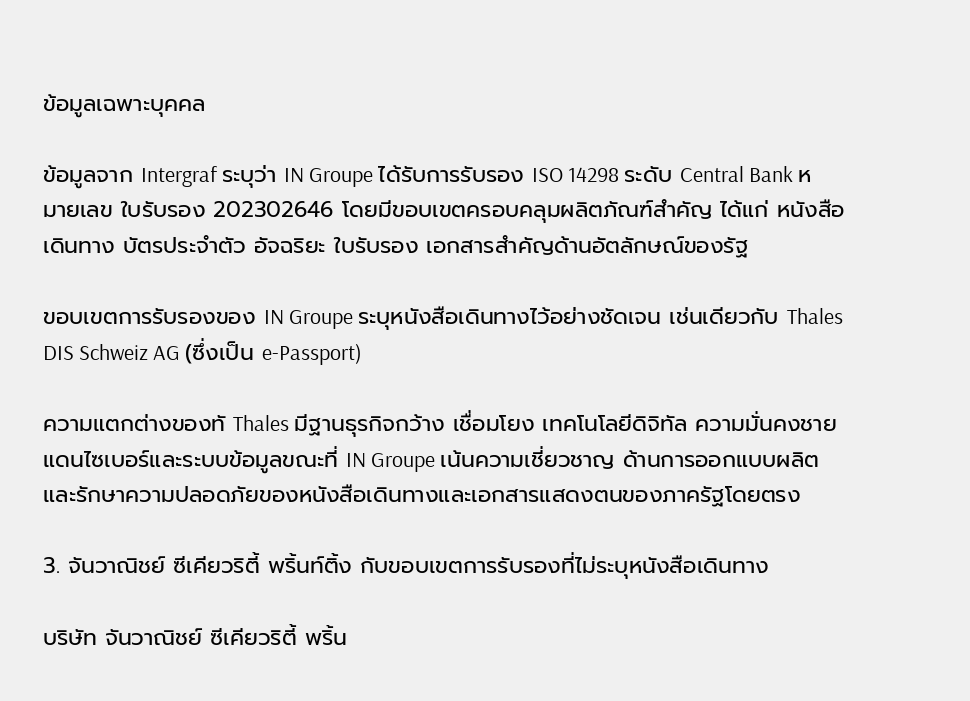ข้อมูลเฉพาะบุคคล

ข้อมูลจาก Intergraf ระบุว่า IN Groupe ได้รับการรับรอง ISO 14298 ระดับ Central Bank หมายเลข ใบรับรอง 202302646 โดยมีขอบเขตครอบคลุมผลิตภัณฑ์สําคัญ ได้แก่ หนังสือเดินทาง บัตรประจําตัว อัจฉริยะ ใบรับรอง เอกสารสําคัญด้านอัตลักษณ์ของรัฐ

ขอบเขตการรับรองของ IN Groupe ระบุหนังสือเดินทางไว้อย่างชัดเจน เช่นเดียวกับ Thales DIS Schweiz AG (ซึ่งเป็น e-Passport)

ความแตกต่างของทั Thales มีฐานธุรกิจกว้าง เชื่อมโยง เทคโนโลยีดิจิทัล ความมั่นคงชายแดนไซเบอร์และระบบข้อมูลขณะที่ IN Groupe เน้นความเชี่ยวชาญ ด้านการออกแบบผลิตและรักษาความปลอดภัยของหนังสือเดินทางและเอกสารแสดงตนของภาครัฐโดยตรง

3. จันวาณิชย์ ซีเคียวริตี้ พริ้นท์ติ้ง กับขอบเขตการรับรองที่ไม่ระบุหนังสือเดินทาง

บริษัท จันวาณิชย์ ซีเคียวริตี้ พริ้น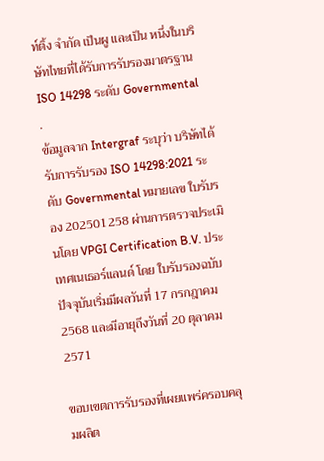ท์ติ้ง จํากัด เป็นผู และเป็น หนึ่งในบริษัทไทยที่ได้รับการรับรองมาตรฐาน ISO 14298 ระดับ Governmental
.
ข้อมูลจาก Intergraf ระบุว่า บริษัทได้รับการรับรอง ISO 14298:2021 ระดับ Governmental หมายเลข ใบรับรอง 202501258 ผ่านการตรวจประเมินโดย VPGI Certification B.V. ประเทศเนเธอร์แลนด์ โดย ใบรับรองฉบับปัจจุบันเริ่มมีผลวันที่ 17 กรกฎาคม 2568 และมีอายุถึงวันที่ 20 ตุลาคม 2571

ขอบเขตการรับรองที่เผยแพร่ครอบคลุมผลิต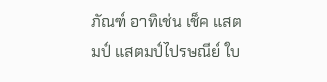ภัณฑ์ อาทิเช่น เช็ค แสตมป์ แสตมป์ไปรษณีย์ ใบ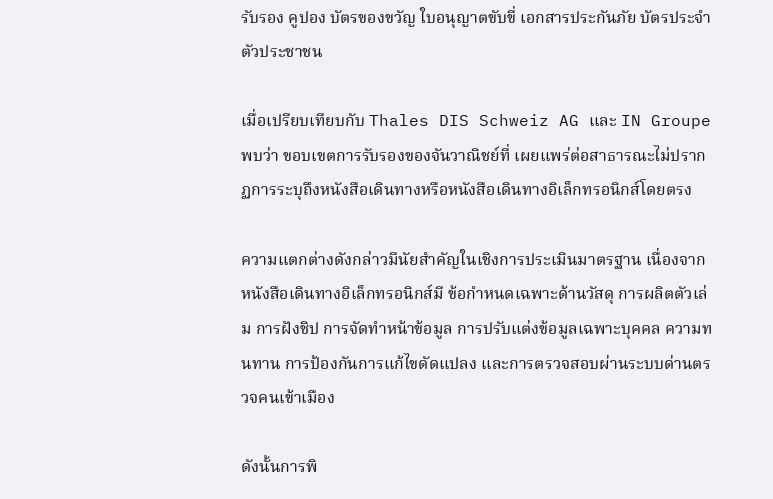รับรอง คูปอง บัตรของขวัญ ใบอนุญาตขับขี่ เอกสารประกันภัย บัตรประจําตัวประชาชน

เมื่อเปรียบเทียบกับ Thales DIS Schweiz AG และ IN Groupe พบว่า ขอบเขตการรับรองของจันวาณิชย์ที่ เผยแพร่ต่อสาธารณะไม่ปรากฏการระบุถึงหนังสือเดินทางหรือหนังสือเดินทางอิเล็กทรอนิกส์โดยตรง

ความแตกต่างดังกล่าวมีนัยสําคัญในเชิงการประเมินมาตรฐาน เนื่องจากหนังสือเดินทางอิเล็กทรอนิกส์มี ข้อกําหนดเฉพาะด้านวัสดุ การผลิตตัวเล่ม การฝังชิป การจัดทําหน้าข้อมูล การปรับแต่งข้อมูลเฉพาะบุคคล ความทนทาน การป้องกันการแก้ไขดัดแปลง และการตรวจสอบผ่านระบบด่านตรวจคนเข้าเมือง

ดังนั้นการพิ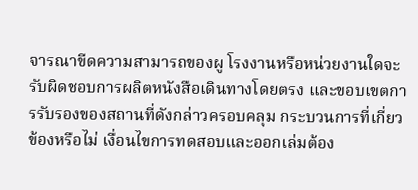จารณาขีดความสามารถของผู โรงงานหรือหน่วยงานใดจะ รับผิดชอบการผลิตหนังสือเดินทางโดยตรง และขอบเขตการรับรองของสถานที่ดังกล่าวครอบคลุม กระบวนการที่เกี่ยวข้องหรือไม่ เงื่อนไขการทดสอบและออกเล่มต้อง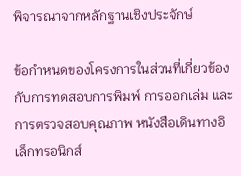พิจารณาจากหลักฐานเชิงประจักษ์

ข้อกําหนดของโครงการในส่วนที่เกี่ยวข้องกับการทดสอบการพิมพ์ การออกเล่ม และการตรวจสอบคุณภาพ หนังสือเดินทางอิเล็กทรอนิกส์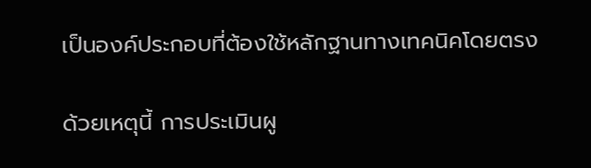เป็นองค์ประกอบที่ต้องใช้หลักฐานทางเทคนิคโดยตรง

ด้วยเหตุนี้ การประเมินผู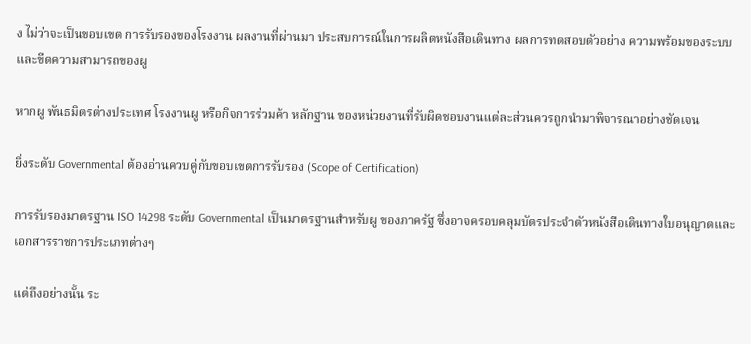ง ไม่ว่าจะเป็นขอบเขต การรับรองของโรงงาน ผลงานที่ผ่านมา ประสบการณ์ในการผลิตหนังสือเดินทาง ผลการทดสอบตัวอย่าง ความพร้อมของระบบ และขีดความสามารถของผู

หากผู พันธมิตรต่างประเทศ โรงงานผู หรือกิจการร่วมค้า หลักฐาน ของหน่วยงานที่รับผิดชอบงานแต่ละส่วนควรถูกนํามาพิจารณาอย่างชัดเจน

ยิ่งระดับ Governmental ต้องอ่านควบคู่กับขอบเขตการรับรอง (Scope of Certification)

การรับรองมาตรฐาน ISO 14298 ระดับ Governmental เป็นมาตรฐานสําหรับผู ของภาครัฐ ซึ่งอาจครอบคลุมบัตรประจําตัวหนังสือเดินทางใบอนุญาตและเอกสารราชการประเภทต่างๆ

แต่ถึงอย่างนั้น ระ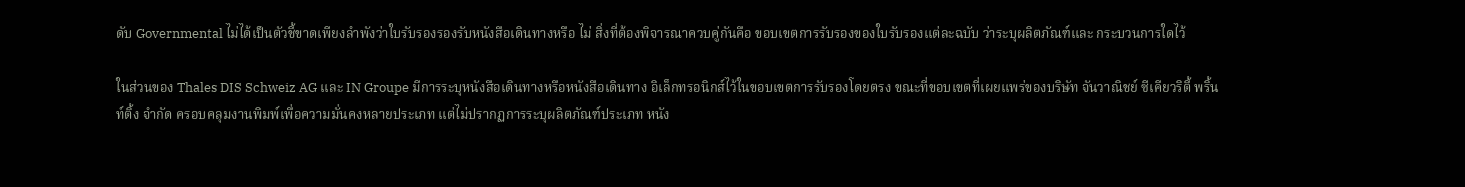ดับ Governmental ไม่ได้เป็นตัวชี้ขาดเพียงลําพังว่าใบรับรองรองรับหนังสือเดินทางหรือ ไม่ สิ่งที่ต้องพิจารณาควบคู่กันคือ ขอบเขตการรับรองของใบรับรองแต่ละฉบับ ว่าระบุผลิตภัณฑ์และ กระบวนการใดไว้

ในส่วนของ Thales DIS Schweiz AG และ IN Groupe มีการระบุหนังสือเดินทางหรือหนังสือเดินทาง อิเล็กทรอนิกส์ไว้ในขอบเขตการรับรองโดยตรง ขณะที่ขอบเขตที่เผยแพร่ของบริษัท จันวาณิชย์ ซีเคียวริตี้ พริ้นท์ติ้ง จํากัด ครอบคลุมงานพิมพ์เพื่อความมั่นคงหลายประเภท แต่ไม่ปรากฏการระบุผลิตภัณฑ์ประเภท หนัง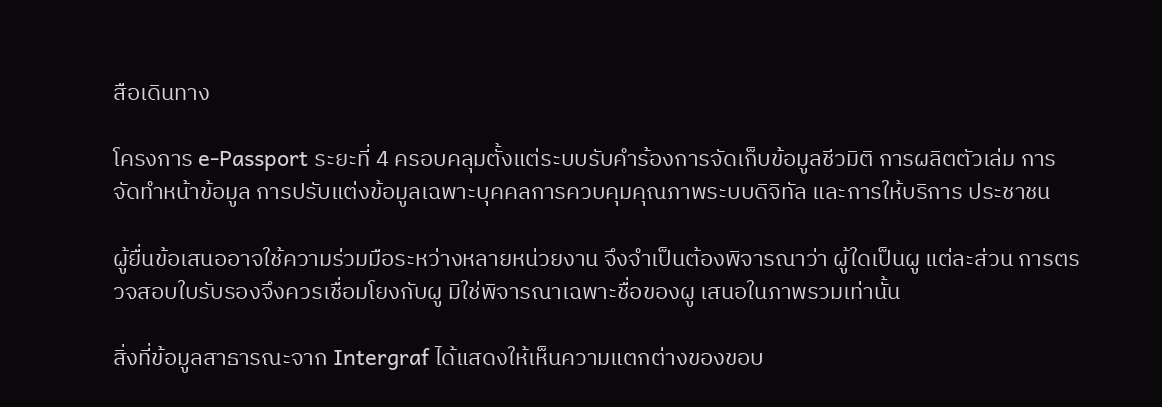สือเดินทาง

โครงการ e-Passport ระยะที่ 4 ครอบคลุมตั้งแต่ระบบรับคําร้องการจัดเก็บข้อมูลชีวมิติ การผลิตตัวเล่ม การ จัดทําหน้าข้อมูล การปรับแต่งข้อมูลเฉพาะบุคคลการควบคุมคุณภาพระบบดิจิทัล และการให้บริการ ประชาชน

ผู้ยื่นข้อเสนออาจใช้ความร่วมมือระหว่างหลายหน่วยงาน จึงจําเป็นต้องพิจารณาว่า ผู้ใดเป็นผู แต่ละส่วน การตรวจสอบใบรับรองจึงควรเชื่อมโยงกับผู มิใช่พิจารณาเฉพาะชื่อของผู เสนอในภาพรวมเท่านั้น

สิ่งที่ข้อมูลสาธารณะจาก Intergraf ได้แสดงให้เห็นความแตกต่างของขอบ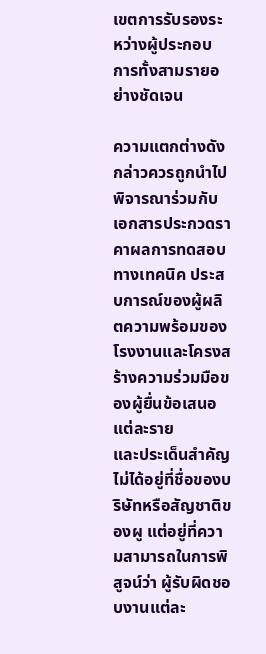เขตการรับรองระหว่างผู้ประกอบ การทั้งสามรายอย่างชัดเจน

ความแตกต่างดังกล่าวควรถูกนําไปพิจารณาร่วมกับเอกสารประกวดราคาผลการทดสอบทางเทคนิค ประสบการณ์ของผู้ผลิตความพร้อมของโรงงานและโครงสร้างความร่วมมือของผู้ยื่นข้อเสนอแต่ละราย
และประเด็นสําคัญไม่ได้อยู่ที่ชื่อของบริษัทหรือสัญชาติของผู แต่อยู่ที่ความสามารถในการพิสูจน์ว่า ผู้รับผิดชอบงานแต่ละ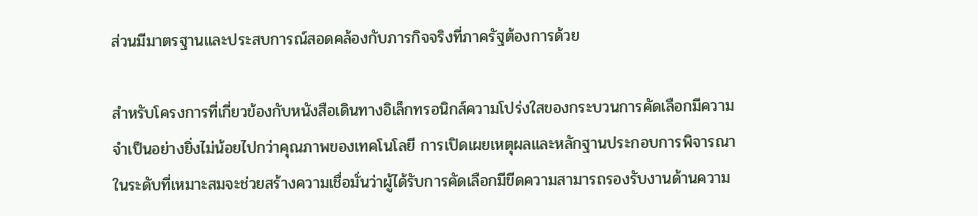ส่วนมีมาตรฐานและประสบการณ์สอดคล้องกับภารกิจจริงที่ภาครัฐต้องการด้วย

สําหรับโครงการที่เกี่ยวข้องกับหนังสือเดินทางอิเล็กทรอนิกส์ความโปร่งใสของกระบวนการคัดเลือกมีความจําเป็นอย่างยิ่งไม่น้อยไปกว่าคุณภาพของเทคโนโลยี การเปิดเผยเหตุผลและหลักฐานประกอบการพิจารณา ในระดับที่เหมาะสมจะช่วยสร้างความเชื่อมั่นว่าผู้ได้รับการคัดเลือกมีขีดความสามารถรองรับงานด้านความ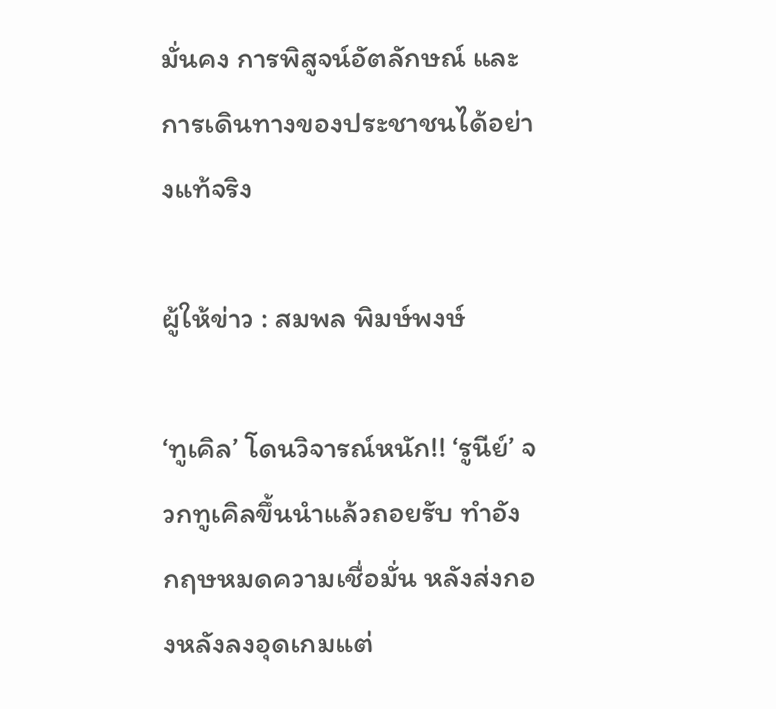มั่นคง การพิสูจน์อัตลักษณ์ และการเดินทางของประชาชนได้อย่างแท้จริง

ผู้ให้ข่าว : สมพล พิมษ์พงษ์

‘ทูเคิล’ โดนวิจารณ์หนัก!! ‘รูนีย์’ จวกทูเคิลขึ้นนำแล้วถอยรับ ทำอังกฤษหมดความเชื่อมั่น หลังส่งกองหลังลงอุดเกมแต่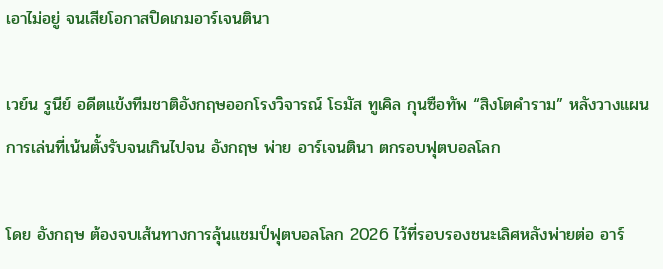เอาไม่อยู่ จนเสียโอกาสปิดเกมอาร์เจนตินา

เวย์น รูนีย์ อดีตแข้งทีมชาติอังกฤษออกโรงวิจารณ์ โธมัส ทูเคิล กุนซือทัพ “สิงโตคำราม” หลังวางแผนการเล่นที่เน้นตั้งรับจนเกินไปจน อังกฤษ พ่าย อาร์เจนตินา ตกรอบฟุตบอลโลก

โดย อังกฤษ ต้องจบเส้นทางการลุ้นแชมป์ฟุตบอลโลก 2026 ไว้ที่รอบรองชนะเลิศหลังพ่ายต่อ อาร์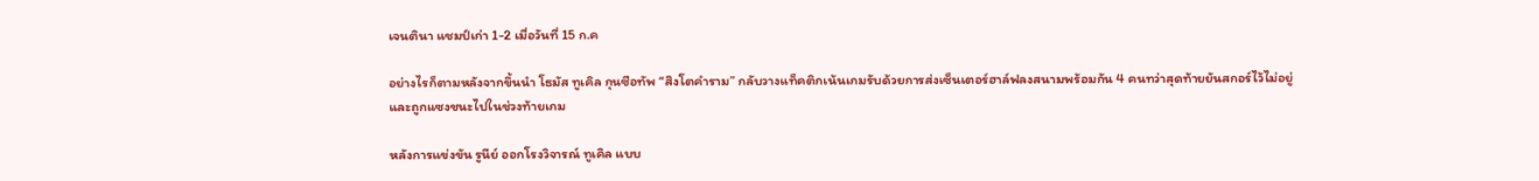เจนตินา แชมป์เก่า 1-2 เมื่อวันที่ 15 ก.ค

อย่างไรก็ตามหลังจากขึ้นนำ โธมัส ทูเคิล กุนซือทัพ “สิงโตคำราม” กลับวางแท็คติกเน้นเกมรับด้วยการส่งเซ็นเตอร์ฮาล์ฟลงสนามพร้อมกัน 4 คนทว่าสุดท้ายยันสกอร์ไว้ไม่อยู่ และถูกแซงชนะไปในช่วงท้ายเกม

หลังการแข่งขัน รูนีย์ ออกโรงวิจารณ์ ทูเคิล แบบ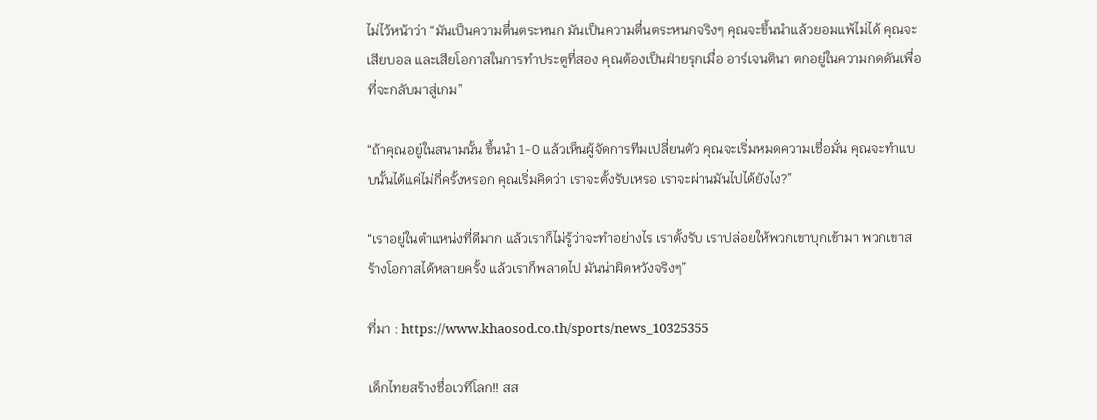ไม่ไว้หน้าว่า “มันเป็นความตื่นตระหนก มันเป็นความตื่นตระหนกจริงๆ คุณจะขึ้นนำแล้วยอมแพ้ไม่ได้ คุณจะเสียบอล และเสียโอกาสในการทำประตูที่สอง คุณต้องเป็นฝ่ายรุกเมื่อ อาร์เจนตินา ตกอยู่ในความกดดันเพื่อที่จะกลับมาสู่เกม”

“ถ้าคุณอยู่ในสนามนั้น ขึ้นนำ 1-0 แล้วเห็นผู้จัดการทีมเปลี่ยนตัว คุณจะเริ่มหมดความเชื่อมั่น คุณจะทำแบบนั้นได้แค่ไม่กี่ครั้งหรอก คุณเริ่มคิดว่า เราจะตั้งรับเหรอ เราจะผ่านมันไปได้ยังไง?”

“เราอยู่ในตำแหน่งที่ดีมาก แล้วเราก็ไม่รู้ว่าจะทำอย่างไร เราตั้งรับ เราปล่อยให้พวกเขาบุกเข้ามา พวกเขาสร้างโอกาสได้หลายครั้ง แล้วเราก็พลาดไป มันน่าผิดหวังจริงๆ”

ที่มา : https://www.khaosod.co.th/sports/news_10325355

เด็กไทยสร้างชื่อเวทีโลก!! สส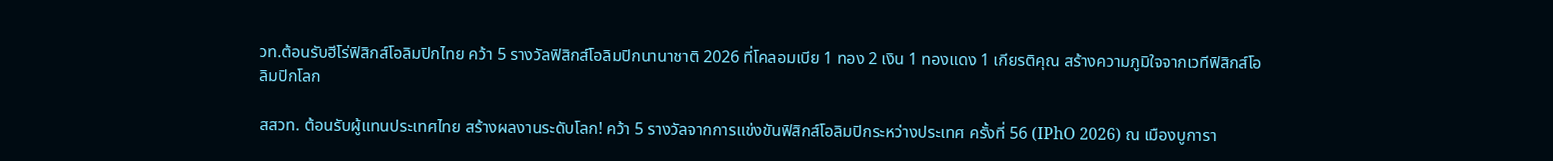วท.ต้อนรับฮีโร่ฟิสิกส์โอลิมปิกไทย คว้า 5 รางวัลฟิสิกส์โอลิมปิกนานาชาติ 2026 ที่โคลอมเบีย 1 ทอง 2 เงิน 1 ทองแดง 1 เกียรติคุณ สร้างความภูมิใจจากเวทีฟิสิกส์โอลิมปิกโลก

สสวท. ต้อนรับผู้แทนประเทศไทย สร้างผลงานระดับโลก! คว้า 5 รางวัลจากการแข่งขันฟิสิกส์โอลิมปิกระหว่างประเทศ ครั้งที่ 56 (IPhO 2026) ณ เมืองบูการา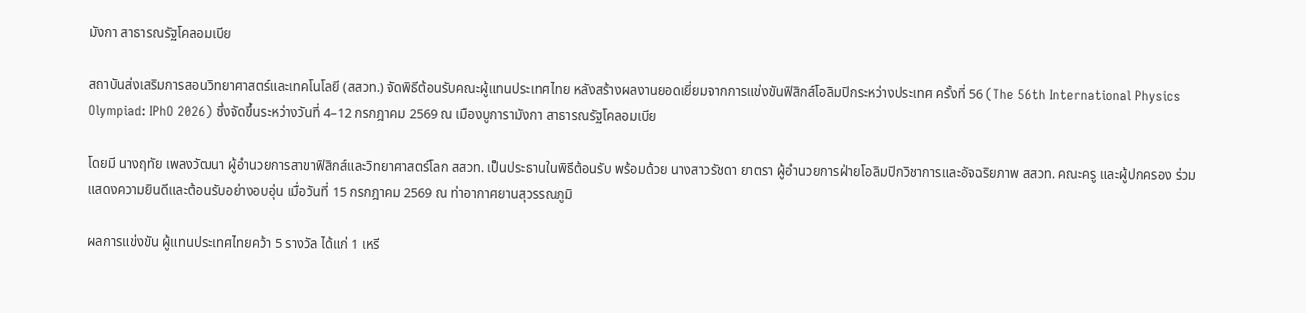มังกา สาธารณรัฐโคลอมเบีย

สถาบันส่งเสริมการสอนวิทยาศาสตร์และเทคโนโลยี (สสวท.) จัดพิธีต้อนรับคณะผู้แทนประเทศไทย หลังสร้างผลงานยอดเยี่ยมจากการแข่งขันฟิสิกส์โอลิมปิกระหว่างประเทศ ครั้งที่ 56 (The 56th International Physics Olympiad: IPhO 2026) ซึ่งจัดขึ้นระหว่างวันที่ 4–12 กรกฎาคม 2569 ณ เมืองบูการามังกา สาธารณรัฐโคลอมเบีย

โดยมี นางฤทัย เพลงวัฒนา ผู้อำนวยการสาขาฟิสิกส์และวิทยาศาสตร์โลก สสวท. เป็นประธานในพิธีต้อนรับ พร้อมด้วย นางสาวรัชดา ยาตรา ผู้อำนวยการฝ่ายโอลิมปิกวิชาการและอัจฉริยภาพ สสวท. คณะครู และผู้ปกครอง ร่วมแสดงความยินดีและต้อนรับอย่างอบอุ่น เมื่อวันที่ 15 กรกฎาคม 2569 ณ ท่าอากาศยานสุวรรณภูมิ

ผลการแข่งขัน ผู้แทนประเทศไทยคว้า 5 รางวัล ได้แก่ 1 เหรี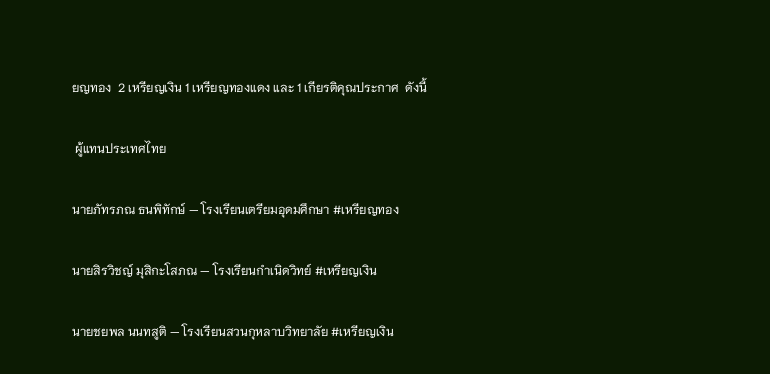ยญทอง  2 เหรียญเงิน 1 เหรียญทองแดง และ 1 เกียรติคุณประกาศ  ดังนี้

 ผู้แทนประเทศไทย

นายภัทรภณ ธนพิทักษ์ — โรงเรียนเตรียมอุดมศึกษา #เหรียญทอง

นายสิรวิชญ์ มุสิกะโสภณ — โรงเรียนกำเนิดวิทย์ #เหรียญเงิน

นายชยพล นนทสูติ — โรงเรียนสวนกุหลาบวิทยาลัย #เหรียญเงิน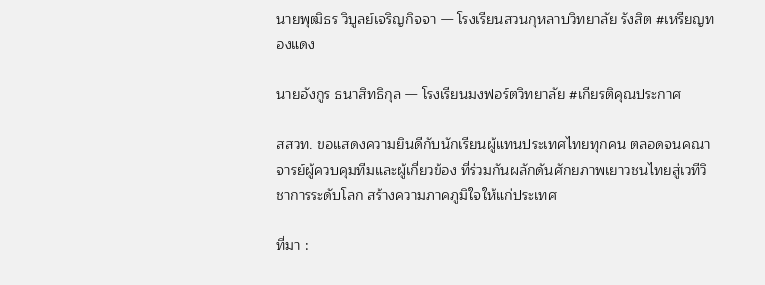นายพุฒิธร วิบูลย์เจริญกิจจา — โรงเรียนสวนกุหลาบวิทยาลัย รังสิต #เหรียญทองแดง

นายอังกูร ธนาสิทธิกุล — โรงเรียนมงฟอร์ตวิทยาลัย #เกียรติคุณประกาศ

สสวท. ขอแสดงความยินดีกับนักเรียนผู้แทนประเทศไทยทุกคน ตลอดจนคณาจารย์ผู้ควบคุมทีมและผู้เกี่ยวข้อง ที่ร่วมกันผลักดันศักยภาพเยาวชนไทยสู่เวทีวิชาการระดับโลก สร้างความภาคภูมิใจให้แก่ประเทศ

ที่มา :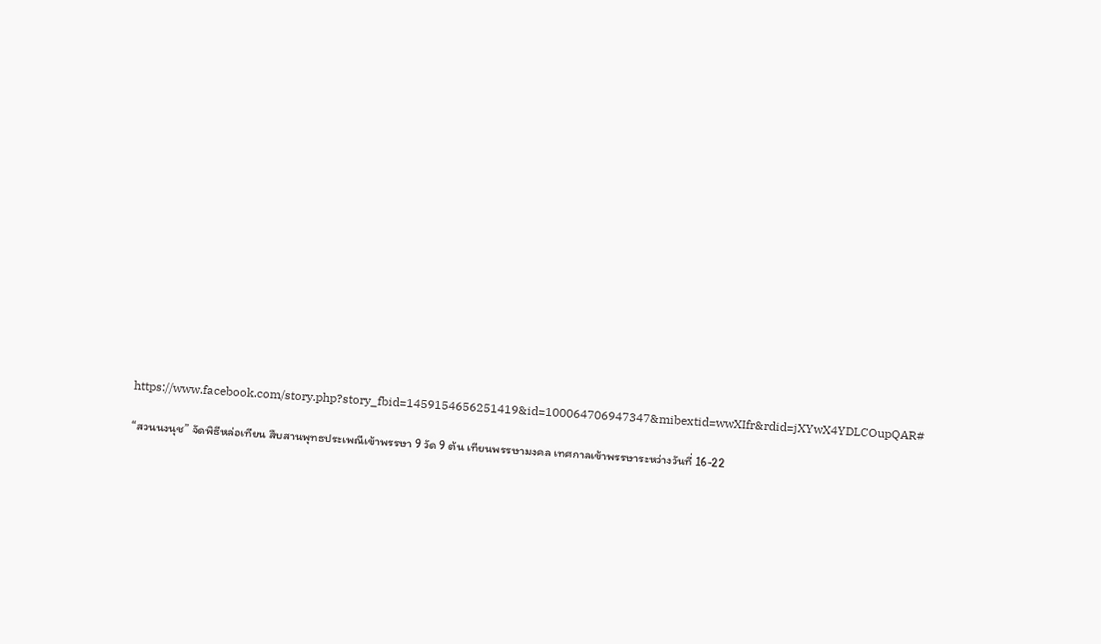https://www.facebook.com/story.php?story_fbid=1459154656251419&id=100064706947347&mibextid=wwXIfr&rdid=jXYwX4YDLCOupQAR#

“สวนนงนุช” จัดพิธีหล่อเทียน สืบสานพุทธประเพณีเข้าพรรษา 9 วัด 9 ต้น เทียนพรรษามงคล เทศกาลเข้าพรรษาระหว่างวันที่ 16-22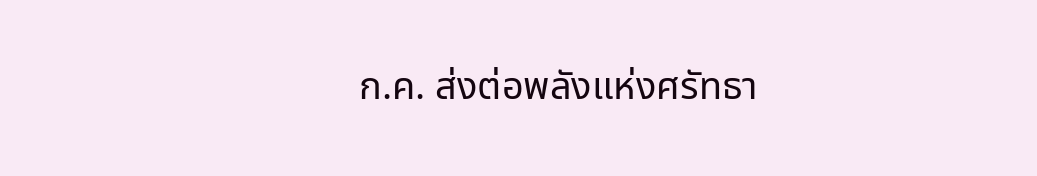ก.ค. ส่งต่อพลังแห่งศรัทธา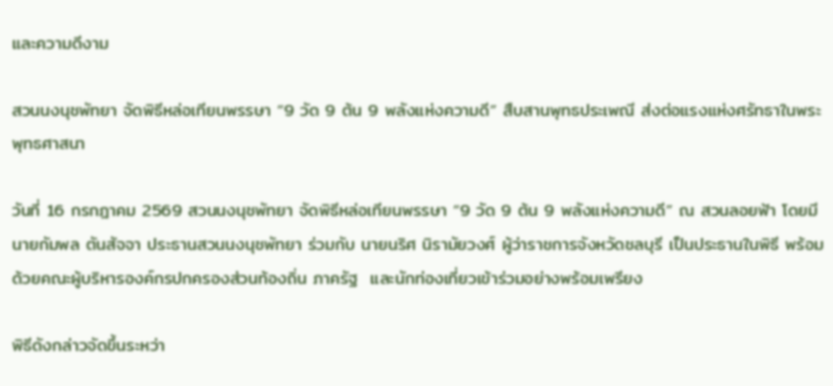และความดีงาม

สวนนงนุชพัทยา จัดพิธีหล่อเทียนพรรษา “9 วัด 9 ต้น 9 พลังแห่งความดี” สืบสานพุทธประเพณี ส่งต่อแรงแห่งศรัทธาในพระพุทธศาสนา

วันที่ 16 กรกฎาคม 2569 สวนนงนุชพัทยา จัดพิธีหล่อเทียนพรรษา “9 วัด 9 ต้น 9 พลังแห่งความดี” ณ สวนลอยฟ้า โดยมีนายกัมพล ตันสัจจา ประธานสวนนงนุชพัทยา ร่วมกับ นายนริศ นิรามัยวงศ์ ผู้ว่าราชการจังหวัดชลบุรี เป็นประธานในพิธี พร้อมด้วยคณะผู้บริหารองค์กรปกครองส่วนท้องถิ่น ภาครัฐ  และนักท่องเที่ยวเข้าร่วมอย่างพร้อมเพรียง

พิธีดังกล่าวจัดขึ้นระหว่า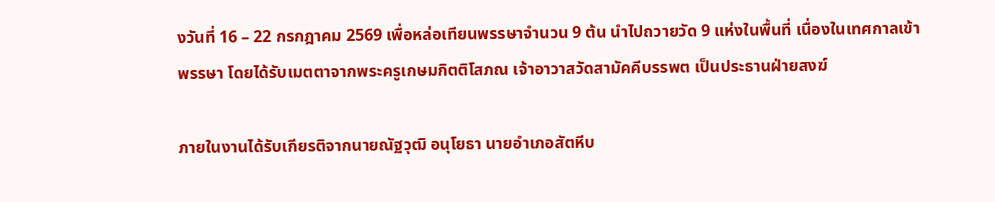งวันที่ 16 – 22 กรกฎาคม 2569 เพื่อหล่อเทียนพรรษาจำนวน 9 ต้น นำไปถวายวัด 9 แห่งในพื้นที่ เนื่องในเทศกาลเข้าพรรษา โดยได้รับเมตตาจากพระครูเกษมกิตติโสภณ เจ้าอาวาสวัดสามัคคีบรรพต เป็นประธานฝ่ายสงฆ์

ภายในงานได้รับเกียรติจากนายณัฐวุฒิ อนุโยธา นายอำเภอสัตหีบ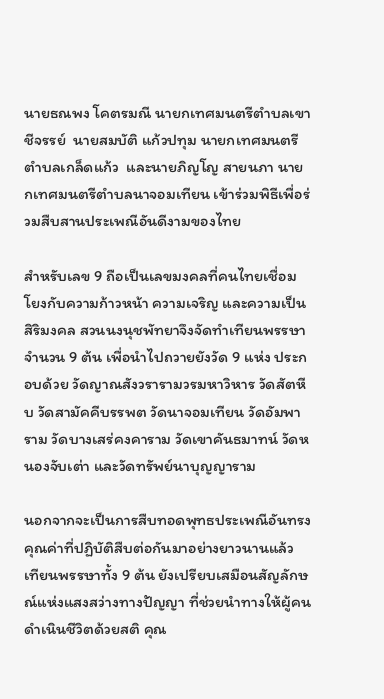นายธณพง โคตรมณี นายกเทศมนตรีตำบลเขาชีจรรย์  นายสมบัติ แก้วปทุม นายกเทศมนตรีตำบลเกล็ดแก้ว  และนายภิญโญ สายนภา นายกเทศมนตรีตำบลนาจอมเทียน เข้าร่วมพิธีเพื่อร่วมสืบสานประเพณีอันดีงามของไทย

สำหรับเลข 9 ถือเป็นเลขมงคลที่คนไทยเชื่อมโยงกับความก้าวหน้า ความเจริญ และความเป็นสิริมงคล สวนนงนุชพัทยาจึงจัดทำเทียนพรรษาจำนวน 9 ต้น เพื่อนำไปถวายยังวัด 9 แห่ง ประกอบด้วย วัดญาณสังวรารามวรมหาวิหาร วัดสัตหีบ วัดสามัคคีบรรพต วัดนาจอมเทียน วัดอัมพาราม วัดบางเสร่คงคาราม วัดเขาคันธมาทน์ วัดหนองจับเต่า และวัดทรัพย์นาบุญญาราม

นอกจากจะเป็นการสืบทอดพุทธประเพณีอันทรงคุณค่าที่ปฏิบัติสืบต่อกันมาอย่างยาวนานแล้ว เทียนพรรษาทั้ง 9 ต้น ยังเปรียบเสมือนสัญลักษณ์แห่งแสงสว่างทางปัญญา ที่ช่วยนำทางให้ผู้คนดำเนินชีวิตด้วยสติ คุณ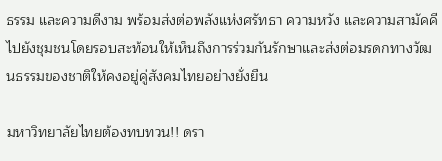ธรรม และความดีงาม พร้อมส่งต่อพลังแห่งศรัทธา ความหวัง และความสามัคคีไปยังชุมชนโดยรอบสะท้อนให้เห็นถึงการร่วมกันรักษาและส่งต่อมรดกทางวัฒนธรรมของชาติให้คงอยู่คู่สังคมไทยอย่างยั่งยืน

มหาวิทยาลัยไทยต้องทบทวน!! ดรา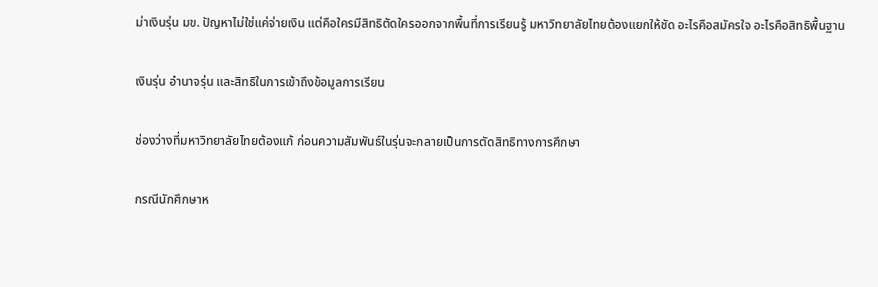ม่าเงินรุ่น มข. ปัญหาไม่ใช่แค่จ่ายเงิน แต่คือใครมีสิทธิตัดใครออกจากพื้นที่การเรียนรู้ มหาวิทยาลัยไทยต้องแยกให้ชัด อะไรคือสมัครใจ อะไรคือสิทธิพื้นฐาน

เงินรุ่น อำนาจรุ่น และสิทธิในการเข้าถึงข้อมูลการเรียน

ช่องว่างที่มหาวิทยาลัยไทยต้องแก้ ก่อนความสัมพันธ์ในรุ่นจะกลายเป็นการตัดสิทธิทางการศึกษา

กรณีนักศึกษาห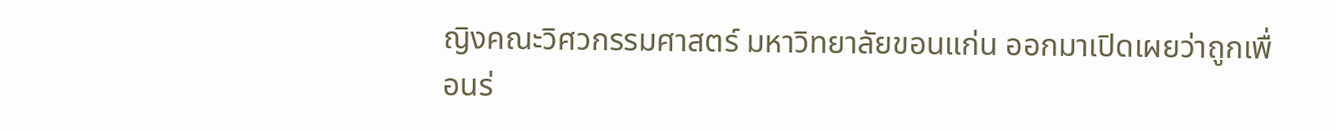ญิงคณะวิศวกรรมศาสตร์ มหาวิทยาลัยขอนแก่น ออกมาเปิดเผยว่าถูกเพื่อนร่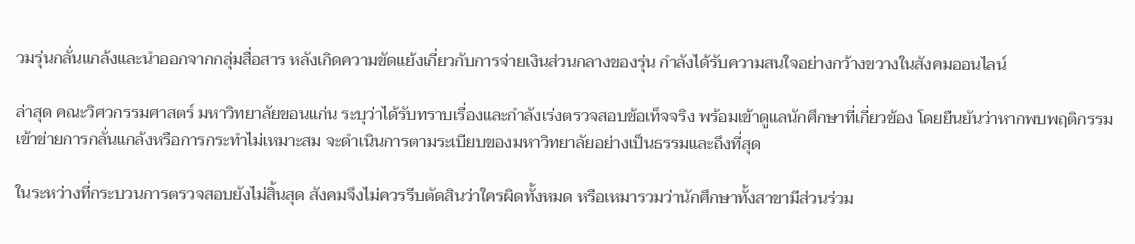วมรุ่นกลั่นแกล้งและนำออกจากกลุ่มสื่อสาร หลังเกิดความขัดแย้งเกี่ยวกับการจ่ายเงินส่วนกลางของรุ่น กำลังได้รับความสนใจอย่างกว้างขวางในสังคมออนไลน์

ล่าสุด คณะวิศวกรรมศาสตร์ มหาวิทยาลัยขอนแก่น ระบุว่าได้รับทราบเรื่องและกำลังเร่งตรวจสอบข้อเท็จจริง พร้อมเข้าดูแลนักศึกษาที่เกี่ยวข้อง โดยยืนยันว่าหากพบพฤติกรรมเข้าข่ายการกลั่นแกล้งหรือการกระทำไม่เหมาะสม จะดำเนินการตามระเบียบของมหาวิทยาลัยอย่างเป็นธรรมและถึงที่สุด

ในระหว่างที่กระบวนการตรวจสอบยังไม่สิ้นสุด สังคมจึงไม่ควรรีบตัดสินว่าใครผิดทั้งหมด หรือเหมารวมว่านักศึกษาทั้งสาขามีส่วนร่วม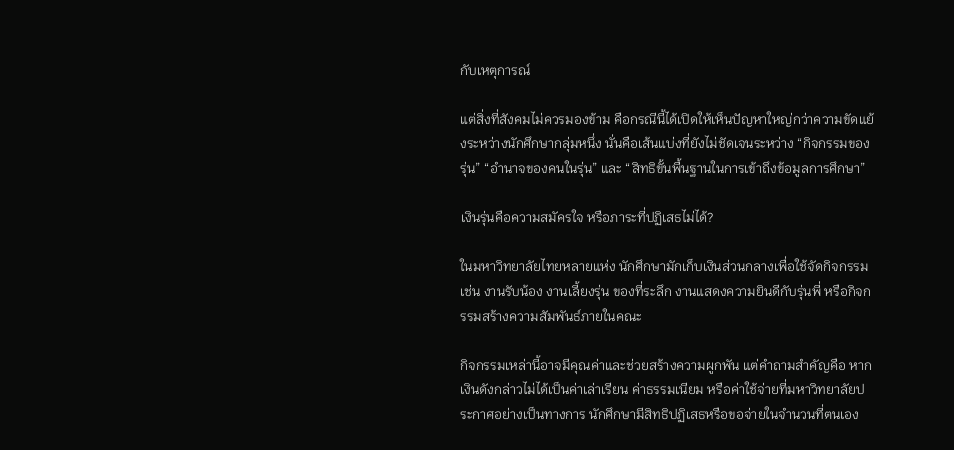กับเหตุการณ์

แต่สิ่งที่สังคมไม่ควรมองข้าม คือกรณีนี้ได้เปิดให้เห็นปัญหาใหญ่กว่าความขัดแย้งระหว่างนักศึกษากลุ่มหนึ่ง นั่นคือเส้นแบ่งที่ยังไม่ชัดเจนระหว่าง “กิจกรรมของรุ่น” “อำนาจของคนในรุ่น” และ “สิทธิขั้นพื้นฐานในการเข้าถึงข้อมูลการศึกษา”

เงินรุ่นคือความสมัครใจ หรือภาระที่ปฏิเสธไม่ได้?

ในมหาวิทยาลัยไทยหลายแห่ง นักศึกษามักเก็บเงินส่วนกลางเพื่อใช้จัดกิจกรรม เช่น งานรับน้อง งานเลี้ยงรุ่น ของที่ระลึก งานแสดงความยินดีกับรุ่นพี่ หรือกิจกรรมสร้างความสัมพันธ์ภายในคณะ

กิจกรรมเหล่านี้อาจมีคุณค่าและช่วยสร้างความผูกพัน แต่คำถามสำคัญคือ หากเงินดังกล่าวไม่ได้เป็นค่าเล่าเรียน ค่าธรรมเนียม หรือค่าใช้จ่ายที่มหาวิทยาลัยประกาศอย่างเป็นทางการ นักศึกษามีสิทธิปฏิเสธหรือขอจ่ายในจำนวนที่ตนเอง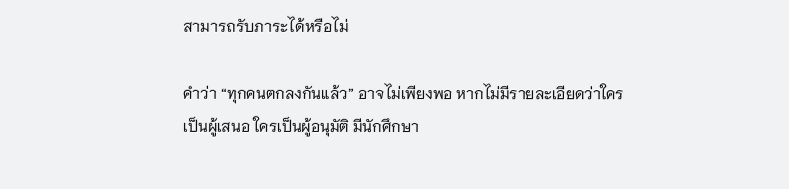สามารถรับภาระได้หรือไม่

คำว่า “ทุกคนตกลงกันแล้ว” อาจไม่เพียงพอ หากไม่มีรายละเอียดว่าใครเป็นผู้เสนอ ใครเป็นผู้อนุมัติ มีนักศึกษา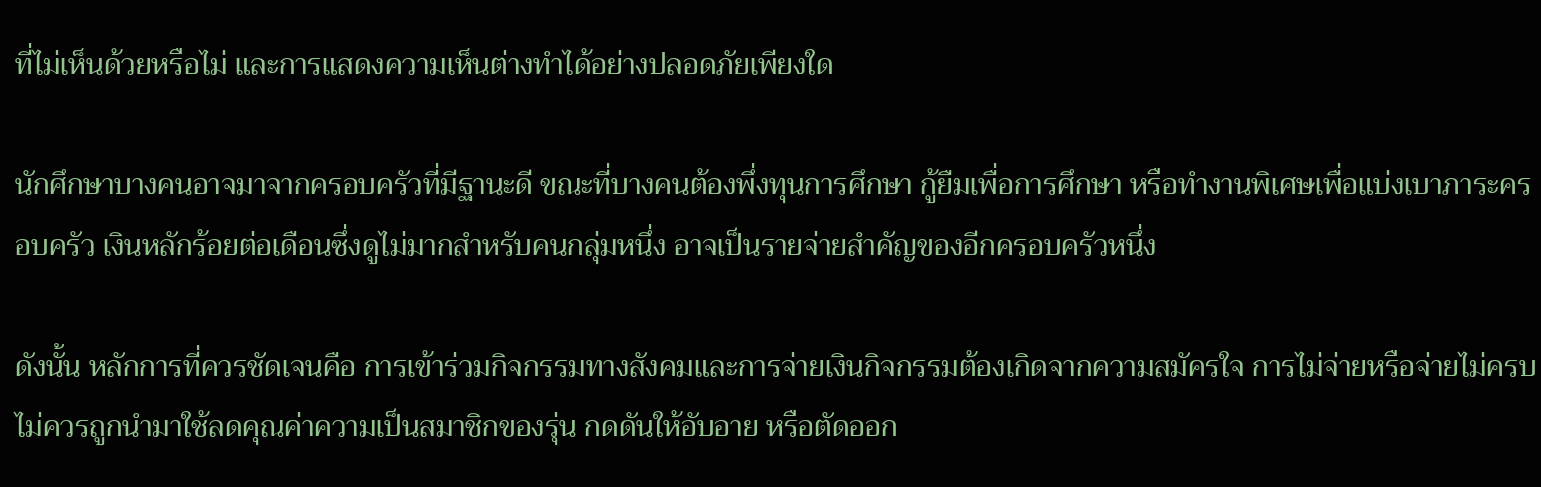ที่ไม่เห็นด้วยหรือไม่ และการแสดงความเห็นต่างทำได้อย่างปลอดภัยเพียงใด

นักศึกษาบางคนอาจมาจากครอบครัวที่มีฐานะดี ขณะที่บางคนต้องพึ่งทุนการศึกษา กู้ยืมเพื่อการศึกษา หรือทำงานพิเศษเพื่อแบ่งเบาภาระครอบครัว เงินหลักร้อยต่อเดือนซึ่งดูไม่มากสำหรับคนกลุ่มหนึ่ง อาจเป็นรายจ่ายสำคัญของอีกครอบครัวหนึ่ง

ดังนั้น หลักการที่ควรชัดเจนคือ การเข้าร่วมกิจกรรมทางสังคมและการจ่ายเงินกิจกรรมต้องเกิดจากความสมัครใจ การไม่จ่ายหรือจ่ายไม่ครบไม่ควรถูกนำมาใช้ลดคุณค่าความเป็นสมาชิกของรุ่น กดดันให้อับอาย หรือตัดออก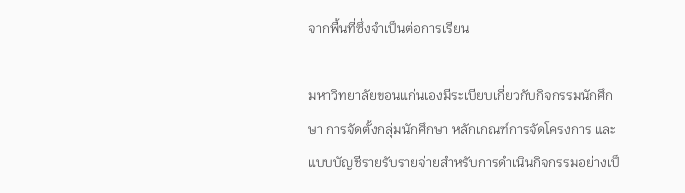จากพื้นที่ซึ่งจำเป็นต่อการเรียน

มหาวิทยาลัยขอนแก่นเองมีระเบียบเกี่ยวกับกิจกรรมนักศึกษา การจัดตั้งกลุ่มนักศึกษา หลักเกณฑ์การจัดโครงการ และแบบบัญชีรายรับรายจ่ายสำหรับการดำเนินกิจกรรมอย่างเป็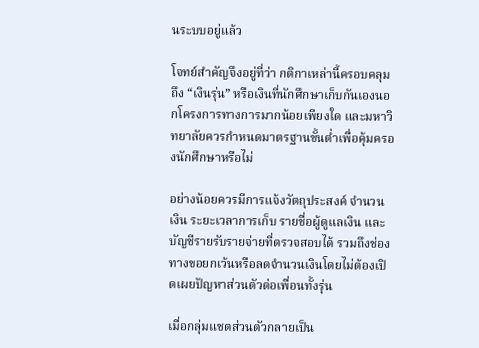นระบบอยู่แล้ว

โจทย์สำคัญจึงอยู่ที่ว่า กติกาเหล่านี้ครอบคลุมถึง “เงินรุ่น” หรือเงินที่นักศึกษาเก็บกันเองนอกโครงการทางการมากน้อยเพียงใด และมหาวิทยาลัยควรกำหนดมาตรฐานขั้นต่ำเพื่อคุ้มครองนักศึกษาหรือไม่

อย่างน้อยควรมีการแจ้งวัตถุประสงค์ จำนวนเงิน ระยะเวลาการเก็บ รายชื่อผู้ดูแลเงิน และบัญชีรายรับรายจ่ายที่ตรวจสอบได้ รวมถึงช่องทางขอยกเว้นหรือลดจำนวนเงินโดยไม่ต้องเปิดเผยปัญหาส่วนตัวต่อเพื่อนทั้งรุ่น

เมื่อกลุ่มแชตส่วนตัวกลายเป็น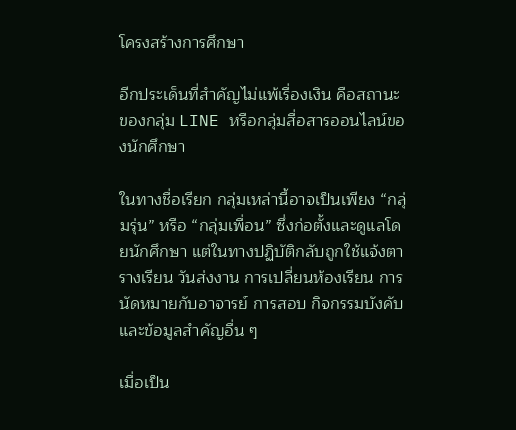โครงสร้างการศึกษา

อีกประเด็นที่สำคัญไม่แพ้เรื่องเงิน คือสถานะของกลุ่ม LINE หรือกลุ่มสื่อสารออนไลน์ของนักศึกษา

ในทางชื่อเรียก กลุ่มเหล่านี้อาจเป็นเพียง “กลุ่มรุ่น” หรือ “กลุ่มเพื่อน” ซึ่งก่อตั้งและดูแลโดยนักศึกษา แต่ในทางปฏิบัติกลับถูกใช้แจ้งตารางเรียน วันส่งงาน การเปลี่ยนห้องเรียน การนัดหมายกับอาจารย์ การสอบ กิจกรรมบังคับ และข้อมูลสำคัญอื่น ๆ

เมื่อเป็น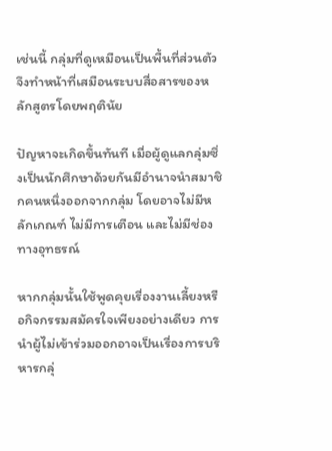เช่นนี้ กลุ่มที่ดูเหมือนเป็นพื้นที่ส่วนตัวจึงทำหน้าที่เสมือนระบบสื่อสารของหลักสูตรโดยพฤตินัย

ปัญหาจะเกิดขึ้นทันที เมื่อผู้ดูแลกลุ่มซึ่งเป็นนักศึกษาด้วยกันมีอำนาจนำสมาชิกคนหนึ่งออกจากกลุ่ม โดยอาจไม่มีหลักเกณฑ์ ไม่มีการเตือน และไม่มีช่องทางอุทธรณ์

หากกลุ่มนั้นใช้พูดคุยเรื่องงานเลี้ยงหรือกิจกรรมสมัครใจเพียงอย่างเดียว การนำผู้ไม่เข้าร่วมออกอาจเป็นเรื่องการบริหารกลุ่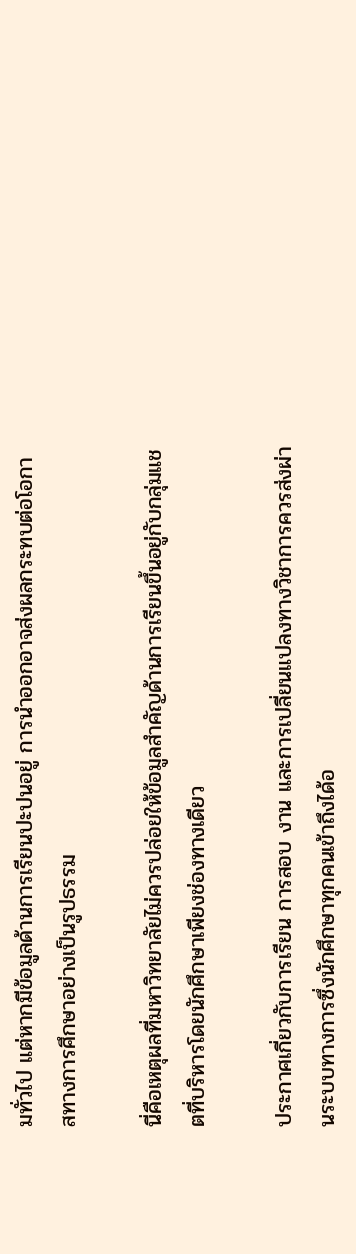มทั่วไป แต่หากมีข้อมูลด้านการเรียนปะปนอยู่ การนำออกอาจส่งผลกระทบต่อโอกาสทางการศึกษาอย่างเป็นรูปธรรม

นี่คือเหตุผลที่มหาวิทยาลัยไม่ควรปล่อยให้ข้อมูลสำคัญด้านการเรียนขึ้นอยู่กับกลุ่มแชตที่บริหารโดยนักศึกษาเพียงช่องทางเดียว

ประกาศเกี่ยวกับการเรียน การสอบ งาน และการเปลี่ยนแปลงทางวิชาการควรส่งผ่านระบบทางการซึ่งนักศึกษาทุกคนเข้าถึงได้อ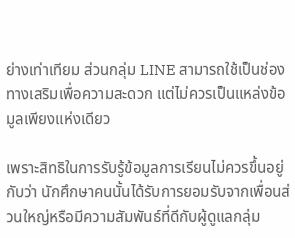ย่างเท่าเทียม ส่วนกลุ่ม LINE สามารถใช้เป็นช่องทางเสริมเพื่อความสะดวก แต่ไม่ควรเป็นแหล่งข้อมูลเพียงแห่งเดียว

เพราะสิทธิในการรับรู้ข้อมูลการเรียนไม่ควรขึ้นอยู่กับว่า นักศึกษาคนนั้นได้รับการยอมรับจากเพื่อนส่วนใหญ่หรือมีความสัมพันธ์ที่ดีกับผู้ดูแลกลุ่ม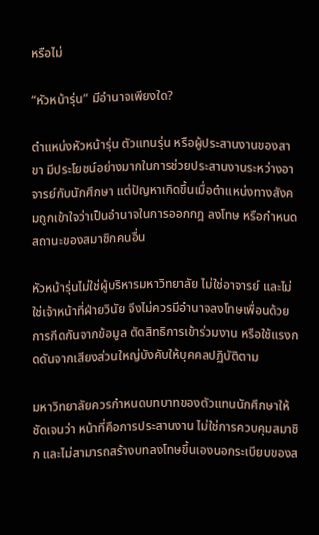หรือไม่

“หัวหน้ารุ่น” มีอำนาจเพียงใด?

ตำแหน่งหัวหน้ารุ่น ตัวแทนรุ่น หรือผู้ประสานงานของสาขา มีประโยชน์อย่างมากในการช่วยประสานงานระหว่างอาจารย์กับนักศึกษา แต่ปัญหาเกิดขึ้นเมื่อตำแหน่งทางสังคมถูกเข้าใจว่าเป็นอำนาจในการออกกฎ ลงโทษ หรือกำหนดสถานะของสมาชิกคนอื่น

หัวหน้ารุ่นไม่ใช่ผู้บริหารมหาวิทยาลัย ไม่ใช่อาจารย์ และไม่ใช่เจ้าหน้าที่ฝ่ายวินัย จึงไม่ควรมีอำนาจลงโทษเพื่อนด้วยการกีดกันจากข้อมูล ตัดสิทธิการเข้าร่วมงาน หรือใช้แรงกดดันจากเสียงส่วนใหญ่บังคับให้บุคคลปฏิบัติตาม

มหาวิทยาลัยควรกำหนดบทบาทของตัวแทนนักศึกษาให้ชัดเจนว่า หน้าที่คือการประสานงาน ไม่ใช่การควบคุมสมาชิก และไม่สามารถสร้างบทลงโทษขึ้นเองนอกระเบียบของส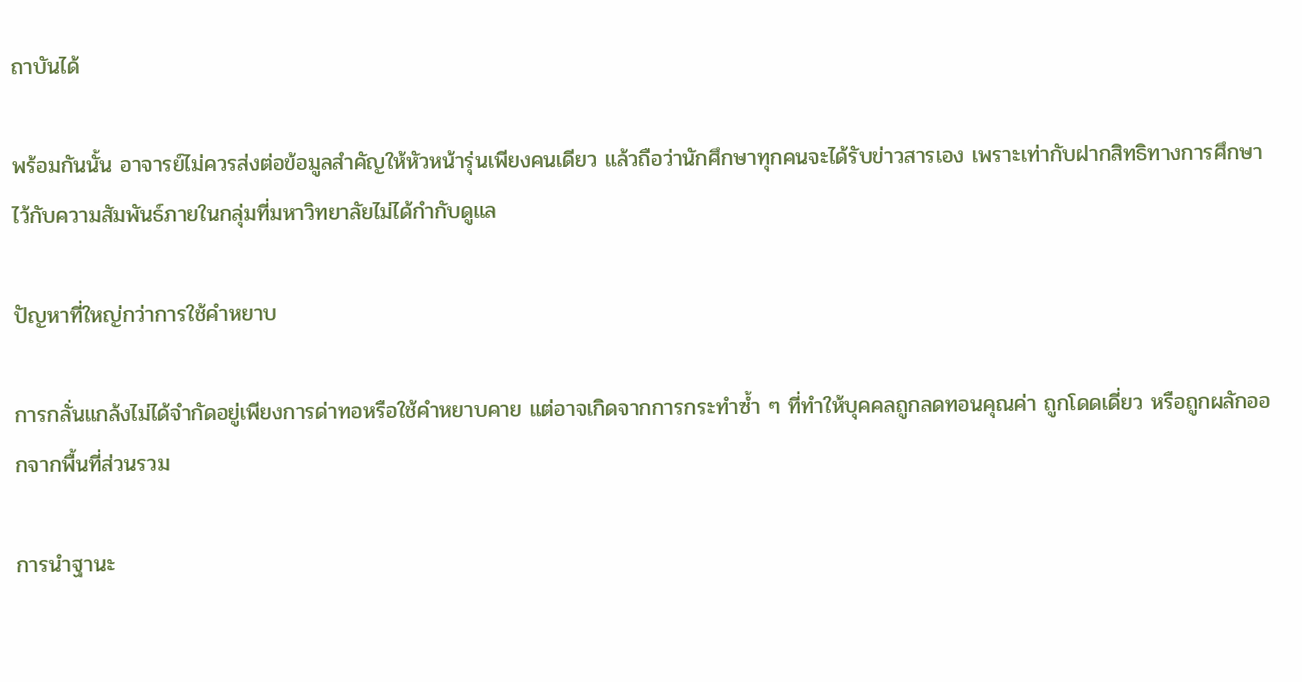ถาบันได้

พร้อมกันนั้น อาจารย์ไม่ควรส่งต่อข้อมูลสำคัญให้หัวหน้ารุ่นเพียงคนเดียว แล้วถือว่านักศึกษาทุกคนจะได้รับข่าวสารเอง เพราะเท่ากับฝากสิทธิทางการศึกษาไว้กับความสัมพันธ์ภายในกลุ่มที่มหาวิทยาลัยไม่ได้กำกับดูแล

ปัญหาที่ใหญ่กว่าการใช้คำหยาบ

การกลั่นแกล้งไม่ได้จำกัดอยู่เพียงการด่าทอหรือใช้คำหยาบคาย แต่อาจเกิดจากการกระทำซ้ำ ๆ ที่ทำให้บุคคลถูกลดทอนคุณค่า ถูกโดดเดี่ยว หรือถูกผลักออกจากพื้นที่ส่วนรวม

การนำฐานะ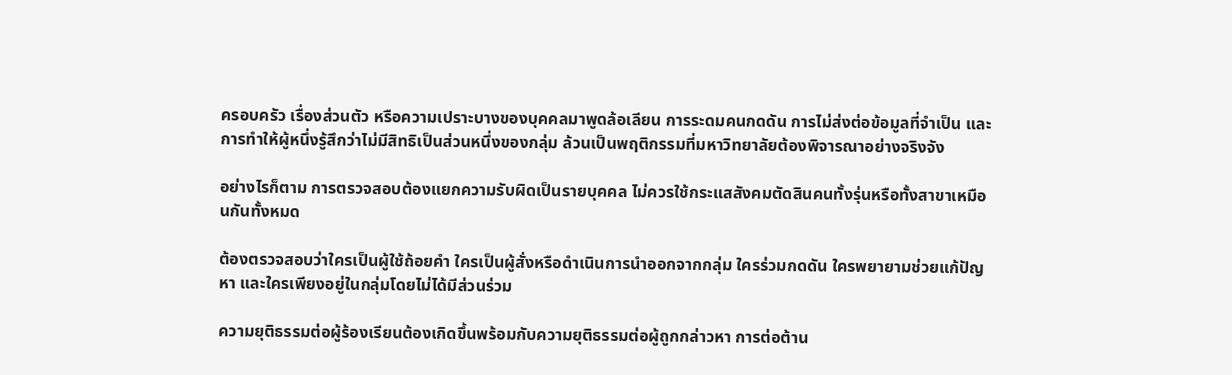ครอบครัว เรื่องส่วนตัว หรือความเปราะบางของบุคคลมาพูดล้อเลียน การระดมคนกดดัน การไม่ส่งต่อข้อมูลที่จำเป็น และการทำให้ผู้หนึ่งรู้สึกว่าไม่มีสิทธิเป็นส่วนหนึ่งของกลุ่ม ล้วนเป็นพฤติกรรมที่มหาวิทยาลัยต้องพิจารณาอย่างจริงจัง

อย่างไรก็ตาม การตรวจสอบต้องแยกความรับผิดเป็นรายบุคคล ไม่ควรใช้กระแสสังคมตัดสินคนทั้งรุ่นหรือทั้งสาขาเหมือนกันทั้งหมด

ต้องตรวจสอบว่าใครเป็นผู้ใช้ถ้อยคำ ใครเป็นผู้สั่งหรือดำเนินการนำออกจากกลุ่ม ใครร่วมกดดัน ใครพยายามช่วยแก้ปัญหา และใครเพียงอยู่ในกลุ่มโดยไม่ได้มีส่วนร่วม

ความยุติธรรมต่อผู้ร้องเรียนต้องเกิดขึ้นพร้อมกับความยุติธรรมต่อผู้ถูกกล่าวหา การต่อต้าน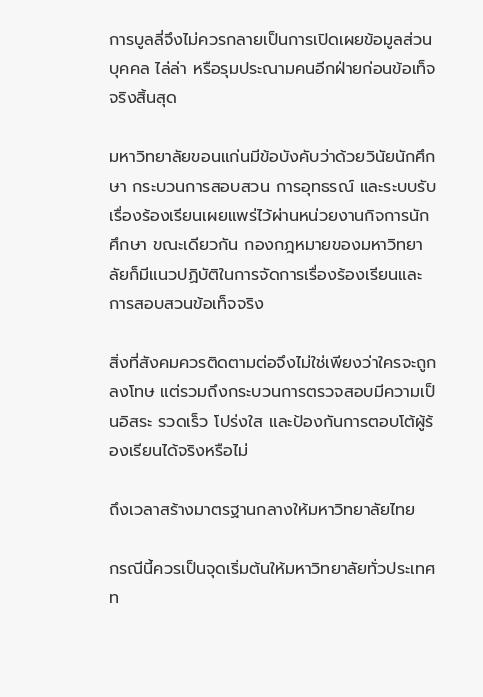การบูลลี่จึงไม่ควรกลายเป็นการเปิดเผยข้อมูลส่วนบุคคล ไล่ล่า หรือรุมประณามคนอีกฝ่ายก่อนข้อเท็จจริงสิ้นสุด

มหาวิทยาลัยขอนแก่นมีข้อบังคับว่าด้วยวินัยนักศึกษา กระบวนการสอบสวน การอุทธรณ์ และระบบรับเรื่องร้องเรียนเผยแพร่ไว้ผ่านหน่วยงานกิจการนักศึกษา ขณะเดียวกัน กองกฎหมายของมหาวิทยาลัยก็มีแนวปฏิบัติในการจัดการเรื่องร้องเรียนและการสอบสวนข้อเท็จจริง

สิ่งที่สังคมควรติดตามต่อจึงไม่ใช่เพียงว่าใครจะถูกลงโทษ แต่รวมถึงกระบวนการตรวจสอบมีความเป็นอิสระ รวดเร็ว โปร่งใส และป้องกันการตอบโต้ผู้ร้องเรียนได้จริงหรือไม่

ถึงเวลาสร้างมาตรฐานกลางให้มหาวิทยาลัยไทย

กรณีนี้ควรเป็นจุดเริ่มต้นให้มหาวิทยาลัยทั่วประเทศท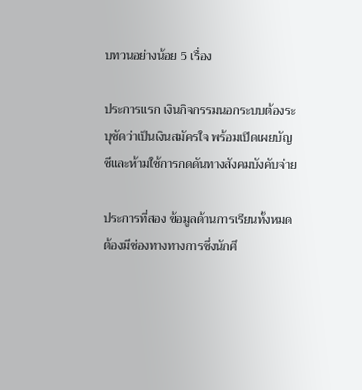บทวนอย่างน้อย 5 เรื่อง

ประการแรก เงินกิจกรรมนอกระบบต้องระบุชัดว่าเป็นเงินสมัครใจ พร้อมเปิดเผยบัญชีและห้ามใช้การกดดันทางสังคมบังคับจ่าย

ประการที่สอง ข้อมูลด้านการเรียนทั้งหมดต้องมีช่องทางทางการซึ่งนักศึ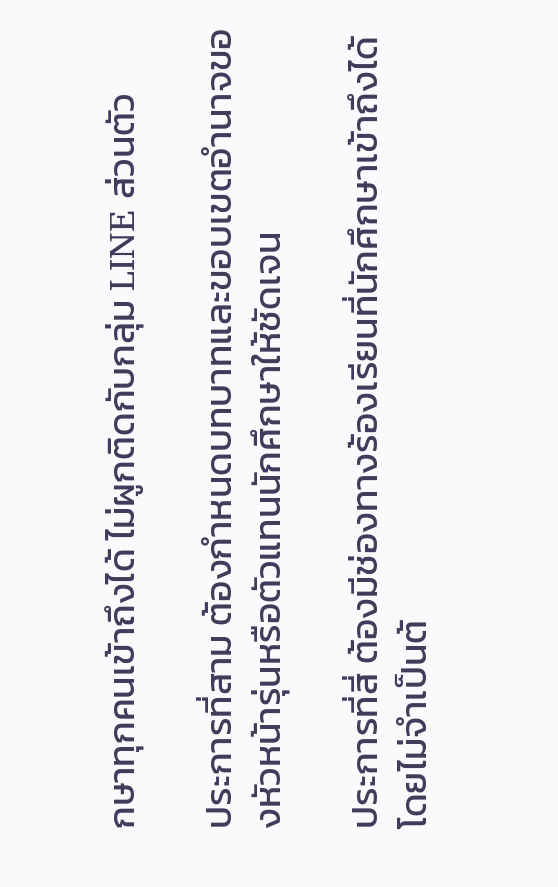กษาทุกคนเข้าถึงได้ ไม่ผูกติดกับกลุ่ม LINE ส่วนตัว

ประการที่สาม ต้องกำหนดบทบาทและขอบเขตอำนาจของหัวหน้ารุ่นหรือตัวแทนนักศึกษาให้ชัดเจน

ประการที่สี่ ต้องมีช่องทางร้องเรียนที่นักศึกษาเข้าถึงได้โดยไม่จำเป็นต้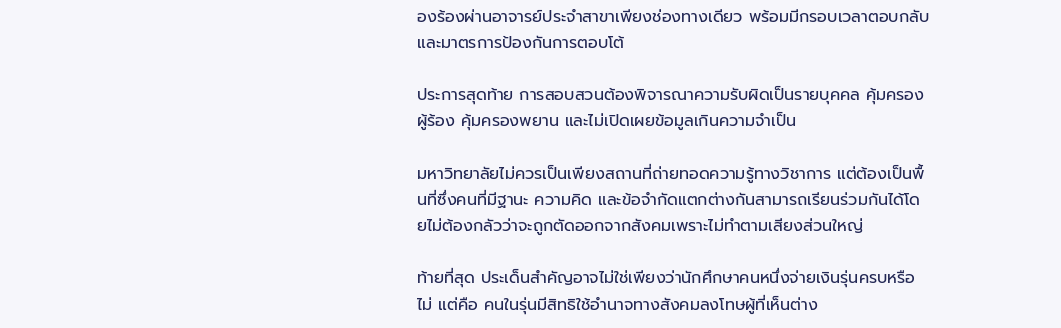องร้องผ่านอาจารย์ประจำสาขาเพียงช่องทางเดียว พร้อมมีกรอบเวลาตอบกลับและมาตรการป้องกันการตอบโต้

ประการสุดท้าย การสอบสวนต้องพิจารณาความรับผิดเป็นรายบุคคล คุ้มครองผู้ร้อง คุ้มครองพยาน และไม่เปิดเผยข้อมูลเกินความจำเป็น

มหาวิทยาลัยไม่ควรเป็นเพียงสถานที่ถ่ายทอดความรู้ทางวิชาการ แต่ต้องเป็นพื้นที่ซึ่งคนที่มีฐานะ ความคิด และข้อจำกัดแตกต่างกันสามารถเรียนร่วมกันได้โดยไม่ต้องกลัวว่าจะถูกตัดออกจากสังคมเพราะไม่ทำตามเสียงส่วนใหญ่

ท้ายที่สุด ประเด็นสำคัญอาจไม่ใช่เพียงว่านักศึกษาคนหนึ่งจ่ายเงินรุ่นครบหรือไม่ แต่คือ คนในรุ่นมีสิทธิใช้อำนาจทางสังคมลงโทษผู้ที่เห็นต่าง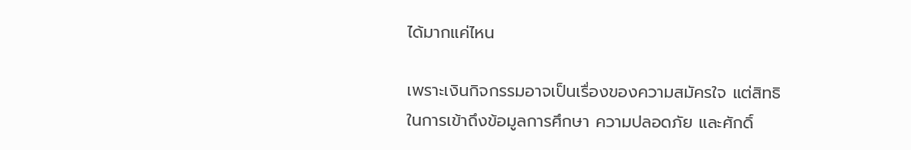ได้มากแค่ไหน

เพราะเงินกิจกรรมอาจเป็นเรื่องของความสมัครใจ แต่สิทธิในการเข้าถึงข้อมูลการศึกษา ความปลอดภัย และศักดิ์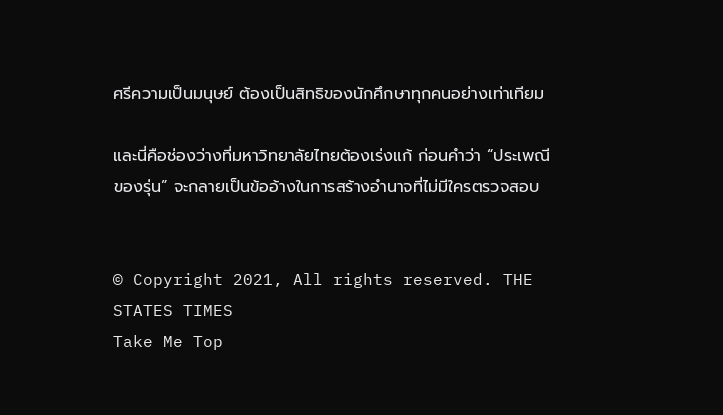ศรีความเป็นมนุษย์ ต้องเป็นสิทธิของนักศึกษาทุกคนอย่างเท่าเทียม

และนี่คือช่องว่างที่มหาวิทยาลัยไทยต้องเร่งแก้ ก่อนคำว่า “ประเพณีของรุ่น” จะกลายเป็นข้ออ้างในการสร้างอำนาจที่ไม่มีใครตรวจสอบ


© Copyright 2021, All rights reserved. THE STATES TIMES
Take Me Top